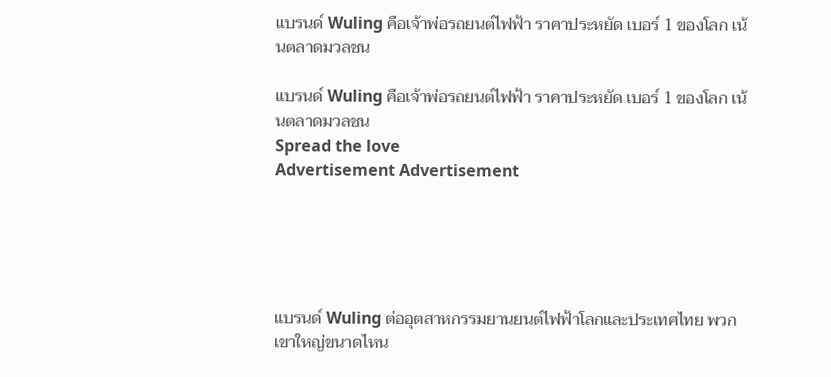แบรนด์ Wuling คือเจ้าพ่อรถยนต์ไฟฟ้า ราคาประหยัด เบอร์ 1 ของโลก เน้นตลาดมวลชน

แบรนด์ Wuling คือเจ้าพ่อรถยนต์ไฟฟ้า ราคาประหยัด เบอร์ 1 ของโลก เน้นตลาดมวลชน
Spread the love
Advertisement Advertisement





แบรนด์ Wuling ต่ออุตสาหกรรมยานยนต์ไฟฟ้าโลกและประเทศไทย พวกเขาใหญ่ขนาดไหน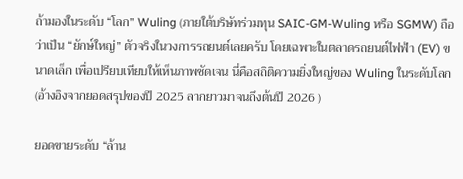ถ้ามองในระดับ “โลก” Wuling (ภายใต้บริษัทร่วมทุน SAIC-GM-Wuling หรือ SGMW) ถือว่าเป็น “ยักษ์ใหญ่” ตัวจริงในวงการรถยนต์เลยครับ โดยเฉพาะในตลาดรถยนต์ไฟฟ้า (EV) ขนาดเล็ก เพื่อเปรียบเทียบให้เห็นภาพชัดเจน นี่คือสถิติความยิ่งใหญ่ของ Wuling ในระดับโลก (อ้างอิงจากยอดสรุปของปี 2025 ลากยาวมาจนถึงต้นปี 2026 )

ยอดขายระดับ “ล้าน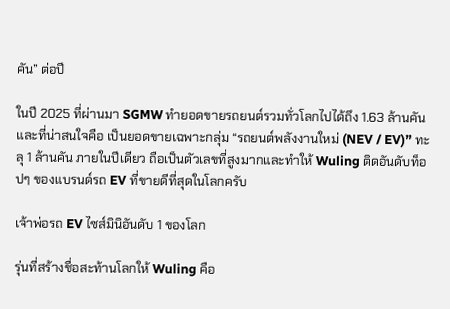คัน” ต่อปี

ในปี 2025 ที่ผ่านมา SGMW ทำยอดขายรถยนต์รวมทั่วโลกไปได้ถึง 1.63 ล้านคัน และที่น่าสนใจคือ เป็นยอดขายเฉพาะกลุ่ม “รถยนต์พลังงานใหม่ (NEV / EV)” ทะลุ 1 ล้านคัน ภายในปีเดียว ถือเป็นตัวเลขที่สูงมากและทำให้ Wuling ติดอันดับท็อปๆ ของแบรนด์รถ EV ที่ขายดีที่สุดในโลกครับ

เจ้าพ่อรถ EV ไซส์มินิอันดับ 1 ของโลก

รุ่นที่สร้างชื่อสะท้านโลกให้ Wuling คือ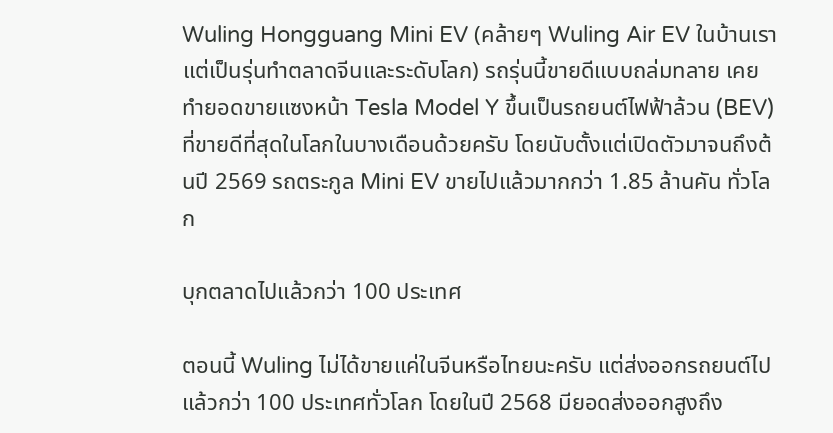Wuling Hongguang Mini EV (คล้ายๆ Wuling Air EV ในบ้านเราแต่เป็นรุ่นทำตลาดจีนและระดับโลก) รถรุ่นนี้ขายดีแบบถล่มทลาย เคยทำยอดขายแซงหน้า Tesla Model Y ขึ้นเป็นรถยนต์ไฟฟ้าล้วน (BEV) ที่ขายดีที่สุดในโลกในบางเดือนด้วยครับ โดยนับตั้งแต่เปิดตัวมาจนถึงต้นปี 2569 รถตระกูล Mini EV ขายไปแล้วมากกว่า 1.85 ล้านคัน ทั่วโลก

บุกตลาดไปแล้วกว่า 100 ประเทศ

ตอนนี้ Wuling ไม่ได้ขายแค่ในจีนหรือไทยนะครับ แต่ส่งออกรถยนต์ไปแล้วกว่า 100 ประเทศทั่วโลก โดยในปี 2568 มียอดส่งออกสูงถึง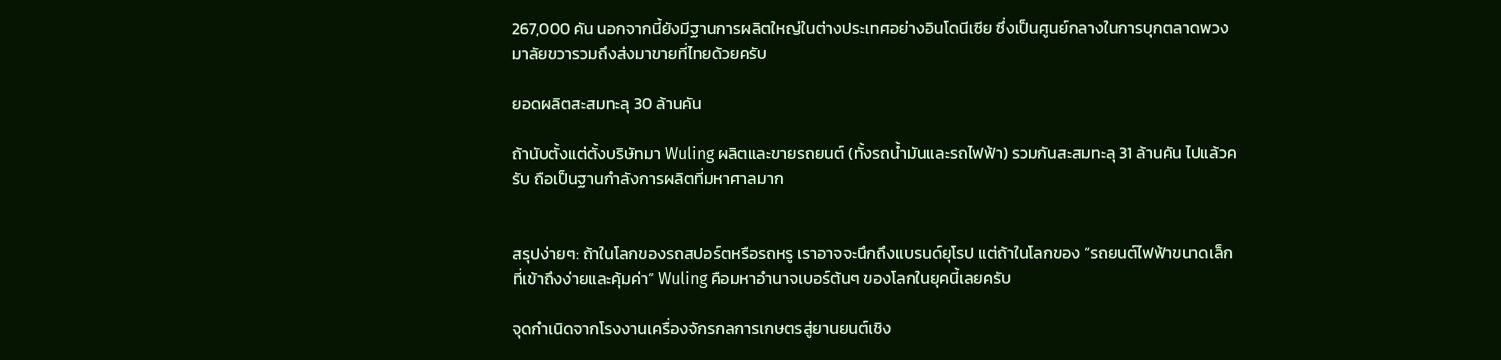267,000 คัน นอกจากนี้ยังมีฐานการผลิตใหญ่ในต่างประเทศอย่างอินโดนีเซีย ซึ่งเป็นศูนย์กลางในการบุกตลาดพวงมาลัยขวารวมถึงส่งมาขายที่ไทยด้วยครับ

ยอดผลิตสะสมทะลุ 30 ล้านคัน

ถ้านับตั้งแต่ตั้งบริษัทมา Wuling ผลิตและขายรถยนต์ (ทั้งรถน้ำมันและรถไฟฟ้า) รวมกันสะสมทะลุ 31 ล้านคัน ไปแล้วครับ ถือเป็นฐานกำลังการผลิตที่มหาศาลมาก


สรุปง่ายๆ: ถ้าในโลกของรถสปอร์ตหรือรถหรู เราอาจจะนึกถึงแบรนด์ยุโรป แต่ถ้าในโลกของ “รถยนต์ไฟฟ้าขนาดเล็กที่เข้าถึงง่ายและคุ้มค่า” Wuling คือมหาอำนาจเบอร์ต้นๆ ของโลกในยุคนี้เลยครับ

จุดกำเนิดจากโรงงานเครื่องจักรกลการเกษตรสู่ยานยนต์เชิง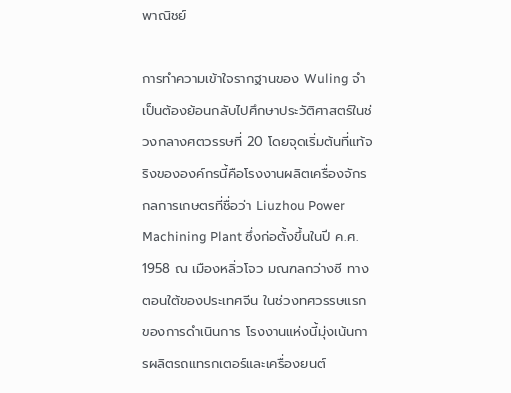พาณิชย์

การทำความเข้าใจรากฐานของ Wuling จำเป็นต้องย้อนกลับไปศึกษาประวัติศาสตร์ในช่วงกลางศตวรรษที่ 20 โดยจุดเริ่มต้นที่แท้จริงขององค์กรนี้คือโรงงานผลิตเครื่องจักรกลการเกษตรที่ชื่อว่า Liuzhou Power Machining Plant ซึ่งก่อตั้งขึ้นในปี ค.ศ. 1958 ณ เมืองหลิ่วโจว มณฑลกว่างซี ทางตอนใต้ของประเทศจีน ในช่วงทศวรรษแรกของการดำเนินการ โรงงานแห่งนี้มุ่งเน้นการผลิตรถแทรกเตอร์และเครื่องยนต์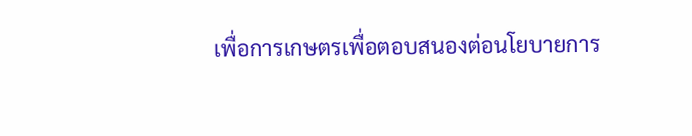เพื่อการเกษตรเพื่อตอบสนองต่อนโยบายการ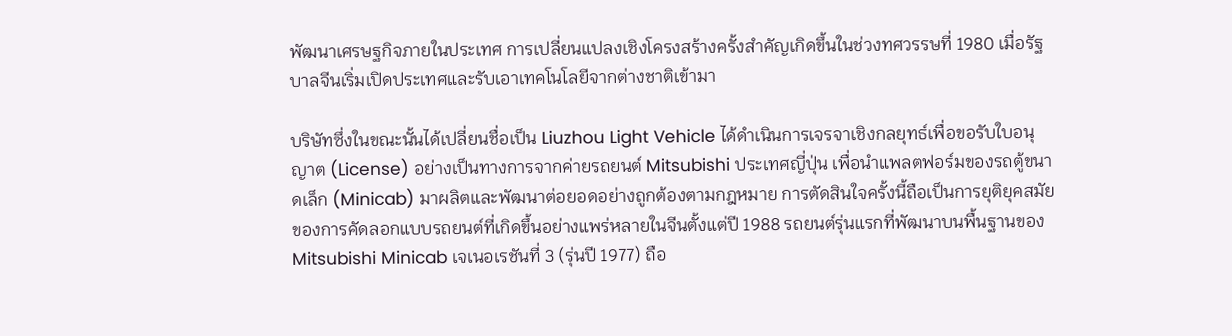พัฒนาเศรษฐกิจภายในประเทศ การเปลี่ยนแปลงเชิงโครงสร้างครั้งสำคัญเกิดขึ้นในช่วงทศวรรษที่ 1980 เมื่อรัฐบาลจีนเริ่มเปิดประเทศและรับเอาเทคโนโลยีจากต่างชาติเข้ามา

บริษัทซึ่งในขณะนั้นได้เปลี่ยนชื่อเป็น Liuzhou Light Vehicle ได้ดำเนินการเจรจาเชิงกลยุทธ์เพื่อขอรับใบอนุญาต (License) อย่างเป็นทางการจากค่ายรถยนต์ Mitsubishi ประเทศญี่ปุ่น เพื่อนำแพลตฟอร์มของรถตู้ขนาดเล็ก (Minicab) มาผลิตและพัฒนาต่อยอดอย่างถูกต้องตามกฎหมาย การตัดสินใจครั้งนี้ถือเป็นการยุติยุคสมัยของการคัดลอกแบบรถยนต์ที่เกิดขึ้นอย่างแพร่หลายในจีนตั้งแต่ปี 1988 รถยนต์รุ่นแรกที่พัฒนาบนพื้นฐานของ Mitsubishi Minicab เจเนอเรชันที่ 3 (รุ่นปี 1977) ถือ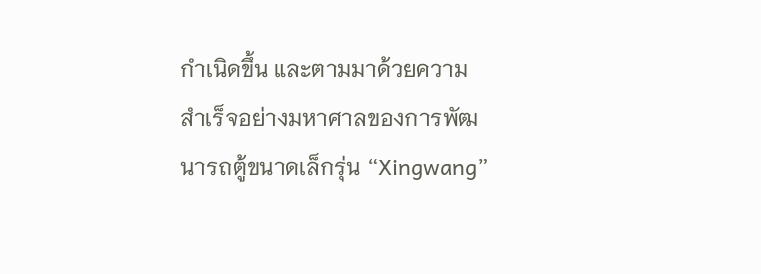กำเนิดขึ้น และตามมาด้วยความสำเร็จอย่างมหาศาลของการพัฒนารถตู้ขนาดเล็กรุ่น “Xingwang”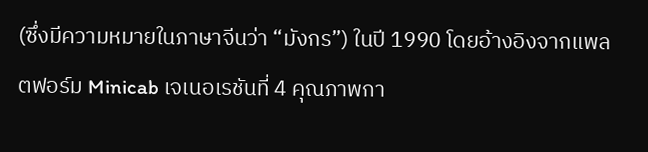(ซึ่งมีความหมายในภาษาจีนว่า “มังกร”) ในปี 1990 โดยอ้างอิงจากแพลตฟอร์ม Minicab เจเนอเรชันที่ 4 คุณภาพกา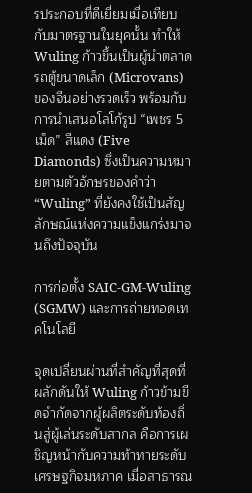รประกอบที่ดีเยี่ยมเมื่อเทียบกับมาตรฐานในยุคนั้น ทำให้ Wuling ก้าวขึ้นเป็นผู้นำตลาดรถตู้ขนาดเล็ก (Microvans) ของจีนอย่างรวดเร็ว พร้อมกับการนำเสนอโลโก้รูป “เพชร 5 เม็ด” สีแดง (Five Diamonds) ซึ่งเป็นความหมายตามตัวอักษรของคำว่า “Wuling” ที่ยังคงใช้เป็นสัญลักษณ์แห่งความแข็งแกร่งมาจนถึงปัจจุบัน

การก่อตั้ง SAIC-GM-Wuling (SGMW) และการถ่ายทอดเทคโนโลยี

จุดเปลี่ยนผ่านที่สำคัญที่สุดที่ผลักดันให้ Wuling ก้าวข้ามขีดจำกัดจากผู้ผลิตระดับท้องถิ่นสู่ผู้เล่นระดับสากล คือการเผชิญหน้ากับความท้าทายระดับเศรษฐกิจมหภาค เมื่อสาธารณ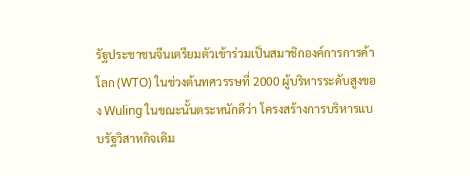รัฐประชาชนจีนเตรียมตัวเข้าร่วมเป็นสมาชิกองค์การการค้าโลก (WTO) ในช่วงต้นทศวรรษที่ 2000 ผู้บริหารระดับสูงของ Wuling ในขณะนั้นตระหนักดีว่า โครงสร้างการบริหารแบบรัฐวิสาหกิจเดิม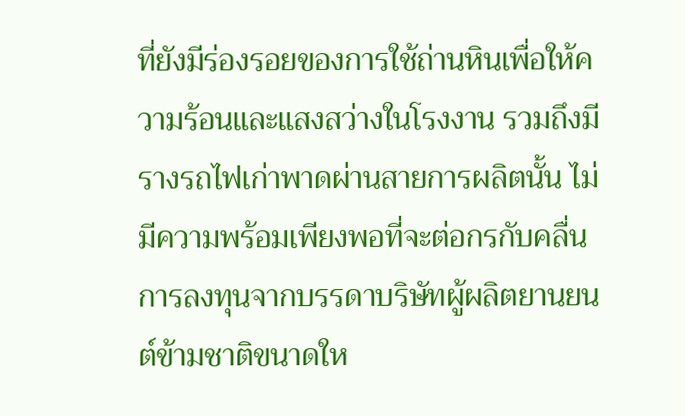ที่ยังมีร่องรอยของการใช้ถ่านหินเพื่อให้ความร้อนและแสงสว่างในโรงงาน รวมถึงมีรางรถไฟเก่าพาดผ่านสายการผลิตนั้น ไม่มีความพร้อมเพียงพอที่จะต่อกรกับคลื่นการลงทุนจากบรรดาบริษัทผู้ผลิตยานยนต์ข้ามชาติขนาดให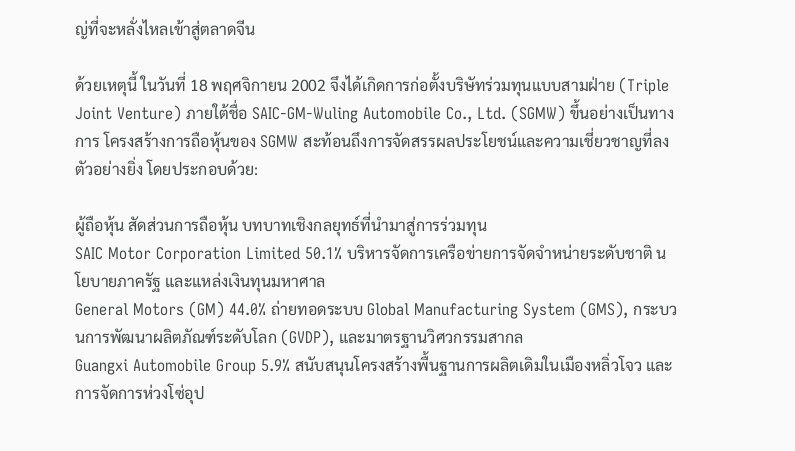ญ่ที่จะหลั่งไหลเข้าสู่ตลาดจีน

ด้วยเหตุนี้ ในวันที่ 18 พฤศจิกายน 2002 จึงได้เกิดการก่อตั้งบริษัทร่วมทุนแบบสามฝ่าย (Triple Joint Venture) ภายใต้ชื่อ SAIC-GM-Wuling Automobile Co., Ltd. (SGMW) ขึ้นอย่างเป็นทางการ โครงสร้างการถือหุ้นของ SGMW สะท้อนถึงการจัดสรรผลประโยชน์และความเชี่ยวชาญที่ลงตัวอย่างยิ่ง โดยประกอบด้วย:

ผู้ถือหุ้น สัดส่วนการถือหุ้น บทบาทเชิงกลยุทธ์ที่นำมาสู่การร่วมทุน
SAIC Motor Corporation Limited 50.1% บริหารจัดการเครือข่ายการจัดจำหน่ายระดับชาติ นโยบายภาครัฐ และแหล่งเงินทุนมหาศาล
General Motors (GM) 44.0% ถ่ายทอดระบบ Global Manufacturing System (GMS), กระบวนการพัฒนาผลิตภัณฑ์ระดับโลก (GVDP), และมาตรฐานวิศวกรรมสากล
Guangxi Automobile Group 5.9% สนับสนุนโครงสร้างพื้นฐานการผลิตเดิมในเมืองหลิ่วโจว และการจัดการห่วงโซ่อุป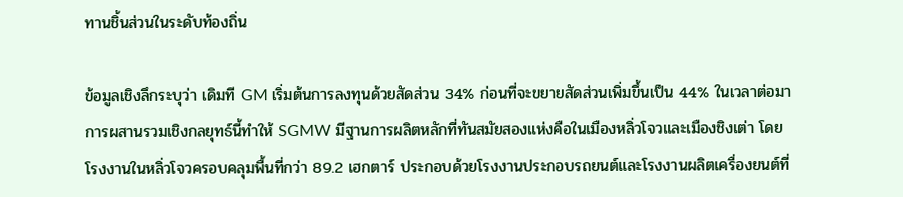ทานชิ้นส่วนในระดับท้องถิ่น

ข้อมูลเชิงลึกระบุว่า เดิมที GM เริ่มต้นการลงทุนด้วยสัดส่วน 34% ก่อนที่จะขยายสัดส่วนเพิ่มขึ้นเป็น 44% ในเวลาต่อมา การผสานรวมเชิงกลยุทธ์นี้ทำให้ SGMW มีฐานการผลิตหลักที่ทันสมัยสองแห่งคือในเมืองหลิ่วโจวและเมืองชิงเต่า โดยโรงงานในหลิ่วโจวครอบคลุมพื้นที่กว่า 89.2 เฮกตาร์ ประกอบด้วยโรงงานประกอบรถยนต์และโรงงานผลิตเครื่องยนต์ที่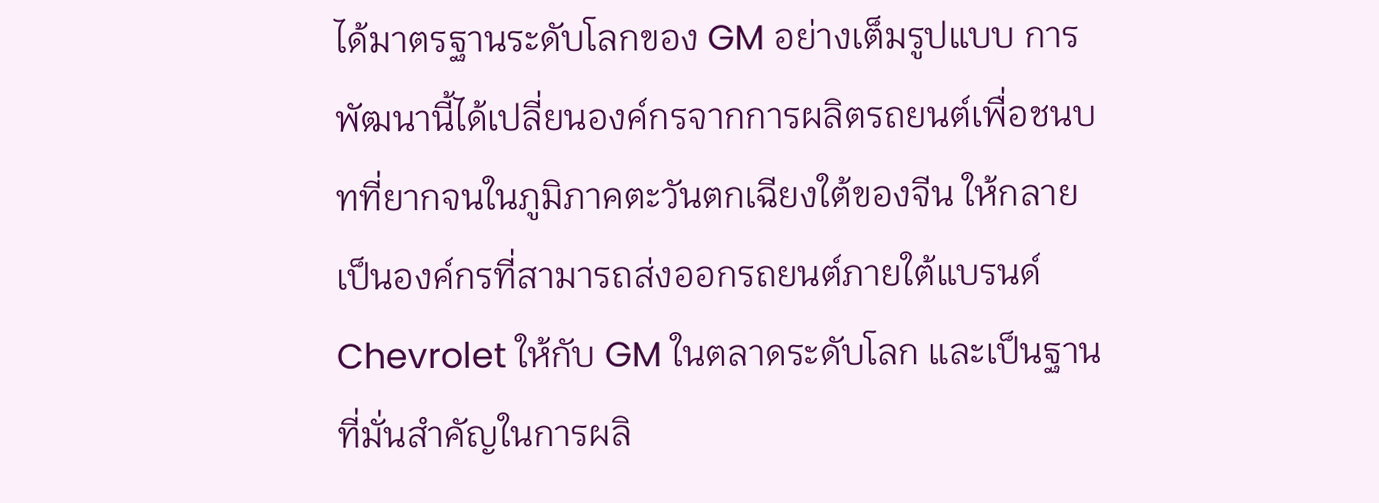ได้มาตรฐานระดับโลกของ GM อย่างเต็มรูปแบบ การพัฒนานี้ได้เปลี่ยนองค์กรจากการผลิตรถยนต์เพื่อชนบทที่ยากจนในภูมิภาคตะวันตกเฉียงใต้ของจีน ให้กลายเป็นองค์กรที่สามารถส่งออกรถยนต์ภายใต้แบรนด์ Chevrolet ให้กับ GM ในตลาดระดับโลก และเป็นฐานที่มั่นสำคัญในการผลิ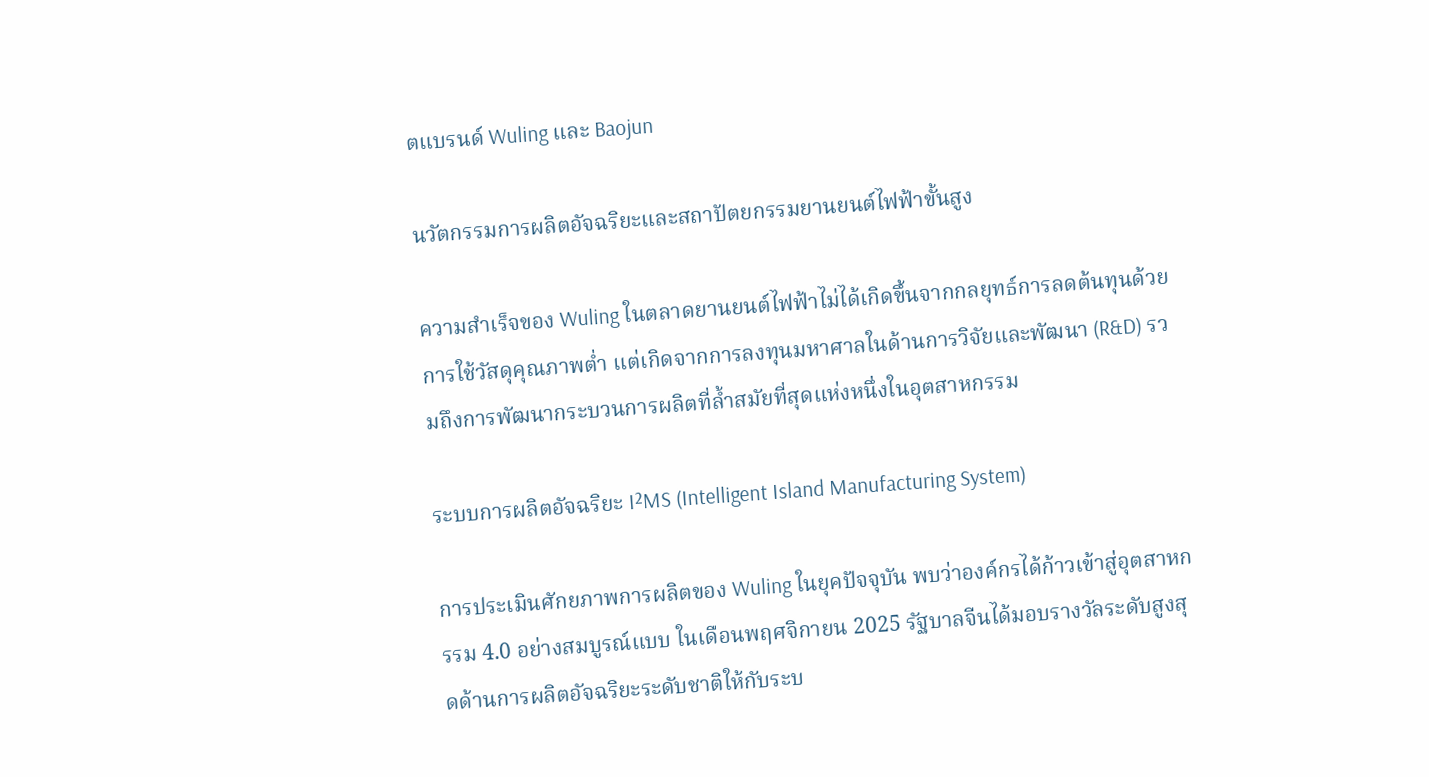ตแบรนด์ Wuling และ Baojun

นวัตกรรมการผลิตอัจฉริยะและสถาปัตยกรรมยานยนต์ไฟฟ้าขั้นสูง

ความสำเร็จของ Wuling ในตลาดยานยนต์ไฟฟ้าไม่ได้เกิดขึ้นจากกลยุทธ์การลดต้นทุนด้วยการใช้วัสดุคุณภาพต่ำ แต่เกิดจากการลงทุนมหาศาลในด้านการวิจัยและพัฒนา (R&D) รวมถึงการพัฒนากระบวนการผลิตที่ล้ำสมัยที่สุดแห่งหนึ่งในอุตสาหกรรม

ระบบการผลิตอัจฉริยะ I²MS (Intelligent Island Manufacturing System)

การประเมินศักยภาพการผลิตของ Wuling ในยุคปัจจุบัน พบว่าองค์กรได้ก้าวเข้าสู่อุตสาหกรรม 4.0 อย่างสมบูรณ์แบบ ในเดือนพฤศจิกายน 2025 รัฐบาลจีนได้มอบรางวัลระดับสูงสุดด้านการผลิตอัจฉริยะระดับชาติให้กับระบ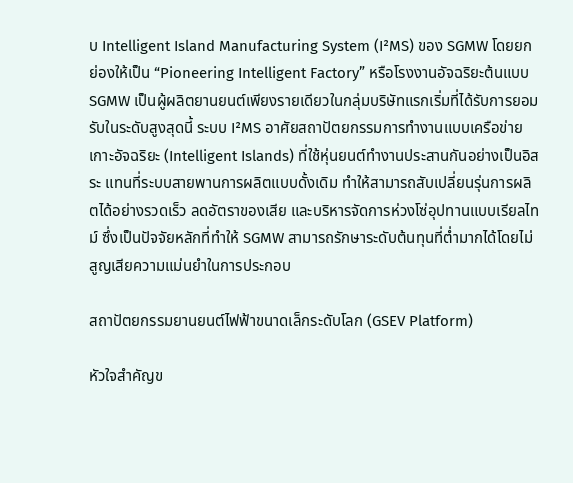บ Intelligent Island Manufacturing System (I²MS) ของ SGMW โดยยกย่องให้เป็น “Pioneering Intelligent Factory” หรือโรงงานอัจฉริยะต้นแบบ SGMW เป็นผู้ผลิตยานยนต์เพียงรายเดียวในกลุ่มบริษัทแรกเริ่มที่ได้รับการยอมรับในระดับสูงสุดนี้ ระบบ I²MS อาศัยสถาปัตยกรรมการทำงานแบบเครือข่ายเกาะอัจฉริยะ (Intelligent Islands) ที่ใช้หุ่นยนต์ทำงานประสานกันอย่างเป็นอิสระ แทนที่ระบบสายพานการผลิตแบบดั้งเดิม ทำให้สามารถสับเปลี่ยนรุ่นการผลิตได้อย่างรวดเร็ว ลดอัตราของเสีย และบริหารจัดการห่วงโซ่อุปทานแบบเรียลไทม์ ซึ่งเป็นปัจจัยหลักที่ทำให้ SGMW สามารถรักษาระดับต้นทุนที่ต่ำมากได้โดยไม่สูญเสียความแม่นยำในการประกอบ

สถาปัตยกรรมยานยนต์ไฟฟ้าขนาดเล็กระดับโลก (GSEV Platform)

หัวใจสำคัญข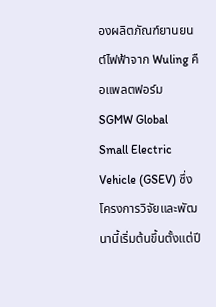องผลิตภัณฑ์ยานยนต์ไฟฟ้าจาก Wuling คือแพลตฟอร์ม SGMW Global Small Electric Vehicle (GSEV) ซึ่งโครงการวิจัยและพัฒนานี้เริ่มต้นขึ้นตั้งแต่ปี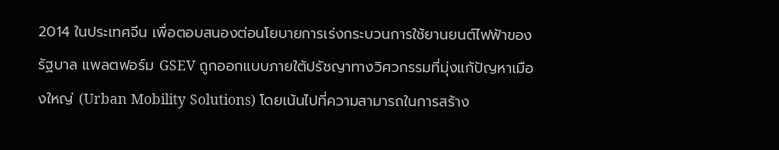2014 ในประเทศจีน เพื่อตอบสนองต่อนโยบายการเร่งกระบวนการใช้ยานยนต์ไฟฟ้าของรัฐบาล แพลตฟอร์ม GSEV ถูกออกแบบภายใต้ปรัชญาทางวิศวกรรมที่มุ่งแก้ปัญหาเมืองใหญ่ (Urban Mobility Solutions) โดยเน้นไปที่ความสามารถในการสร้าง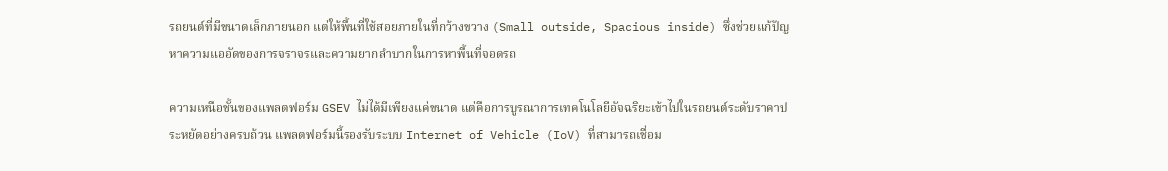รถยนต์ที่มีขนาดเล็กภายนอก แต่ให้พื้นที่ใช้สอยภายในที่กว้างขวาง (Small outside, Spacious inside) ซึ่งช่วยแก้ปัญหาความแออัดของการจราจรและความยากลำบากในการหาพื้นที่จอดรถ

ความเหนือชั้นของแพลตฟอร์ม GSEV ไม่ได้มีเพียงแค่ขนาด แต่คือการบูรณาการเทคโนโลยีอัจฉริยะเข้าไปในรถยนต์ระดับราคาประหยัดอย่างครบถ้วน แพลตฟอร์มนี้รองรับระบบ Internet of Vehicle (IoV) ที่สามารถเชื่อม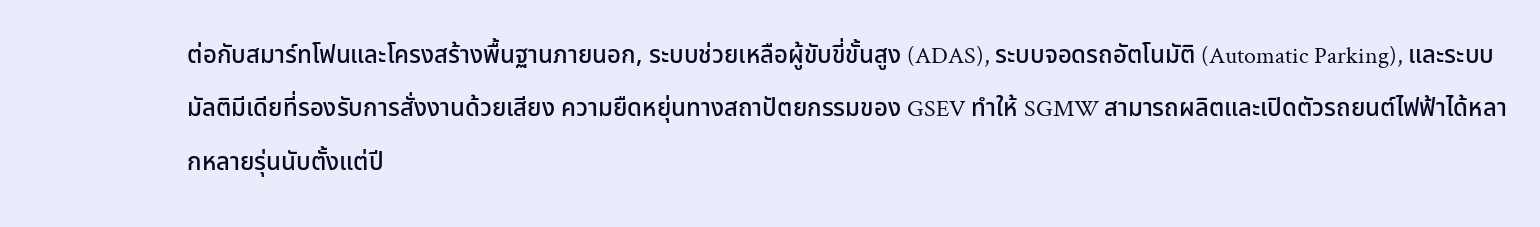ต่อกับสมาร์ทโฟนและโครงสร้างพื้นฐานภายนอก, ระบบช่วยเหลือผู้ขับขี่ขั้นสูง (ADAS), ระบบจอดรถอัตโนมัติ (Automatic Parking), และระบบมัลติมีเดียที่รองรับการสั่งงานด้วยเสียง ความยืดหยุ่นทางสถาปัตยกรรมของ GSEV ทำให้ SGMW สามารถผลิตและเปิดตัวรถยนต์ไฟฟ้าได้หลากหลายรุ่นนับตั้งแต่ปี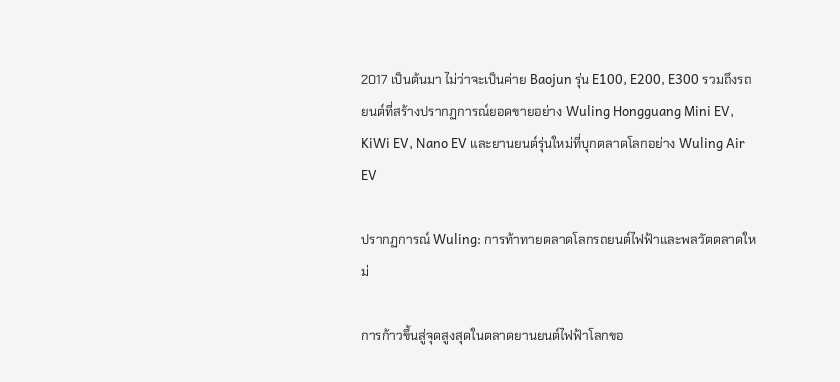2017 เป็นต้นมา ไม่ว่าจะเป็นค่าย Baojun รุ่น E100, E200, E300 รวมถึงรถยนต์ที่สร้างปรากฏการณ์ยอดขายอย่าง Wuling Hongguang Mini EV, KiWi EV, Nano EV และยานยนต์รุ่นใหม่ที่บุกตลาดโลกอย่าง Wuling Air EV

ปรากฏการณ์ Wuling: การท้าทายตลาดโลกรถยนต์ไฟฟ้าและพลวัตตลาดใหม่

การก้าวขึ้นสู่จุดสูงสุดในตลาดยานยนต์ไฟฟ้าโลกขอ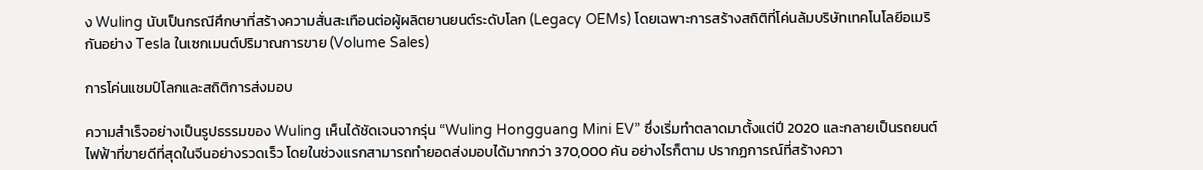ง Wuling นับเป็นกรณีศึกษาที่สร้างความสั่นสะเทือนต่อผู้ผลิตยานยนต์ระดับโลก (Legacy OEMs) โดยเฉพาะการสร้างสถิติที่โค่นล้มบริษัทเทคโนโลยีอเมริกันอย่าง Tesla ในเซกเมนต์ปริมาณการขาย (Volume Sales)

การโค่นแชมป์โลกและสถิติการส่งมอบ

ความสำเร็จอย่างเป็นรูปธรรมของ Wuling เห็นได้ชัดเจนจากรุ่น “Wuling Hongguang Mini EV” ซึ่งเริ่มทำตลาดมาตั้งแต่ปี 2020 และกลายเป็นรถยนต์ไฟฟ้าที่ขายดีที่สุดในจีนอย่างรวดเร็ว โดยในช่วงแรกสามารถทำยอดส่งมอบได้มากกว่า 370,000 คัน อย่างไรก็ตาม ปรากฏการณ์ที่สร้างควา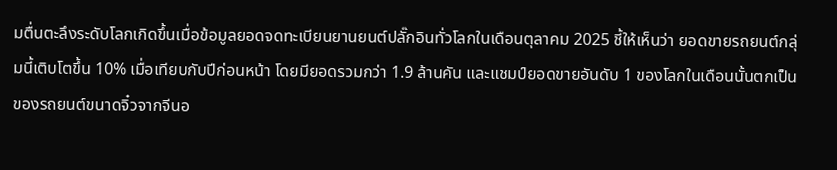มตื่นตะลึงระดับโลกเกิดขึ้นเมื่อข้อมูลยอดจดทะเบียนยานยนต์ปลั๊กอินทั่วโลกในเดือนตุลาคม 2025 ชี้ให้เห็นว่า ยอดขายรถยนต์กลุ่มนี้เติบโตขึ้น 10% เมื่อเทียบกับปีก่อนหน้า โดยมียอดรวมกว่า 1.9 ล้านคัน และแชมป์ยอดขายอันดับ 1 ของโลกในเดือนนั้นตกเป็นของรถยนต์ขนาดจิ๋วจากจีนอ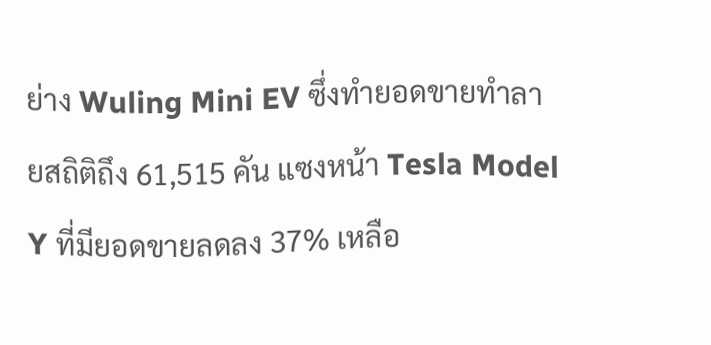ย่าง Wuling Mini EV ซึ่งทำยอดขายทำลายสถิติถึง 61,515 คัน แซงหน้า Tesla Model Y ที่มียอดขายลดลง 37% เหลือ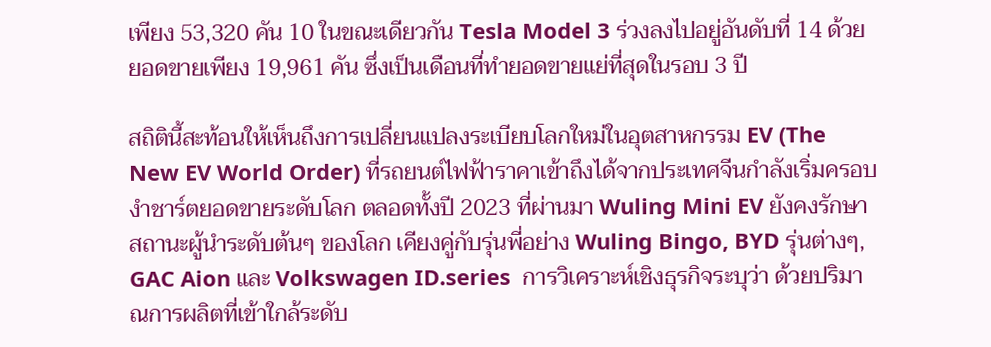เพียง 53,320 คัน 10 ในขณะเดียวกัน Tesla Model 3 ร่วงลงไปอยู่อันดับที่ 14 ด้วยยอดขายเพียง 19,961 คัน ซึ่งเป็นเดือนที่ทำยอดขายแย่ที่สุดในรอบ 3 ปี

สถิตินี้สะท้อนให้เห็นถึงการเปลี่ยนแปลงระเบียบโลกใหม่ในอุตสาหกรรม EV (The New EV World Order) ที่รถยนต์ไฟฟ้าราคาเข้าถึงได้จากประเทศจีนกำลังเริ่มครอบงำชาร์ตยอดขายระดับโลก ตลอดทั้งปี 2023 ที่ผ่านมา Wuling Mini EV ยังคงรักษาสถานะผู้นำระดับต้นๆ ของโลก เคียงคู่กับรุ่นพี่อย่าง Wuling Bingo, BYD รุ่นต่างๆ, GAC Aion และ Volkswagen ID.series  การวิเคราะห์เชิงธุรกิจระบุว่า ด้วยปริมาณการผลิตที่เข้าใกล้ระดับ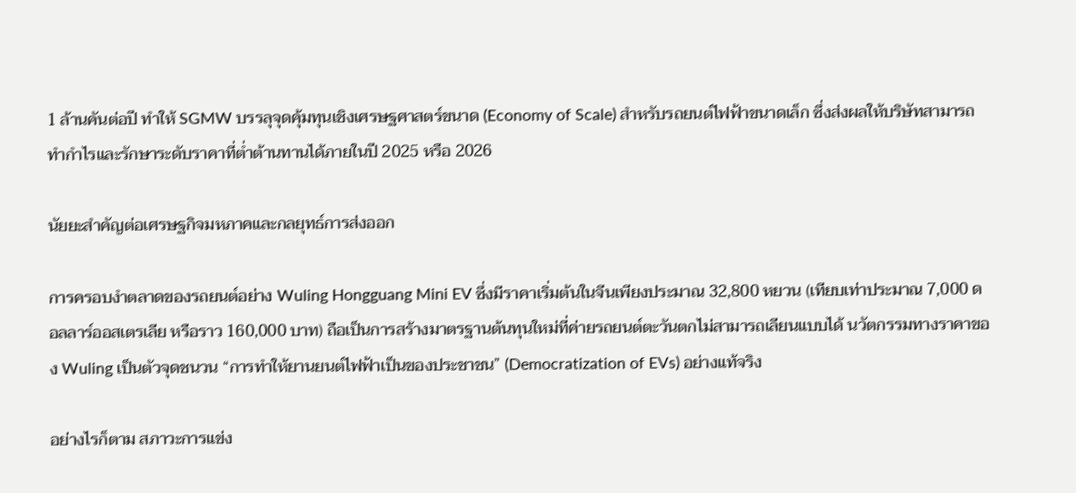1 ล้านคันต่อปี ทำให้ SGMW บรรลุจุดคุ้มทุนเชิงเศรษฐศาสตร์ขนาด (Economy of Scale) สำหรับรถยนต์ไฟฟ้าขนาดเล็ก ซึ่งส่งผลให้บริษัทสามารถทำกำไรและรักษาระดับราคาที่ต่ำต้านทานได้ภายในปี 2025 หรือ 2026

นัยยะสำคัญต่อเศรษฐกิจมหภาคและกลยุทธ์การส่งออก

การครอบงำตลาดของรถยนต์อย่าง Wuling Hongguang Mini EV ซึ่งมีราคาเริ่มต้นในจีนเพียงประมาณ 32,800 หยวน (เทียบเท่าประมาณ 7,000 ดอลลาร์ออสเตรเลีย หรือราว 160,000 บาท) ถือเป็นการสร้างมาตรฐานต้นทุนใหม่ที่ค่ายรถยนต์ตะวันตกไม่สามารถเลียนแบบได้ นวัตกรรมทางราคาของ Wuling เป็นตัวจุดชนวน “การทำให้ยานยนต์ไฟฟ้าเป็นของประชาชน” (Democratization of EVs) อย่างแท้จริง

อย่างไรก็ตาม สภาวะการแข่ง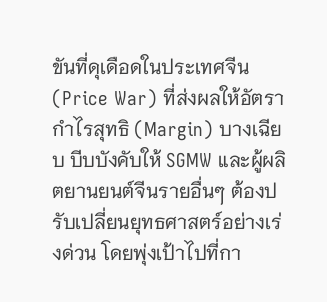ขันที่ดุเดือดในประเทศจีน (Price War) ที่ส่งผลให้อัตรากำไรสุทธิ (Margin) บางเฉียบ บีบบังคับให้ SGMW และผู้ผลิตยานยนต์จีนรายอื่นๆ ต้องปรับเปลี่ยนยุทธศาสตร์อย่างเร่งด่วน โดยพุ่งเป้าไปที่กา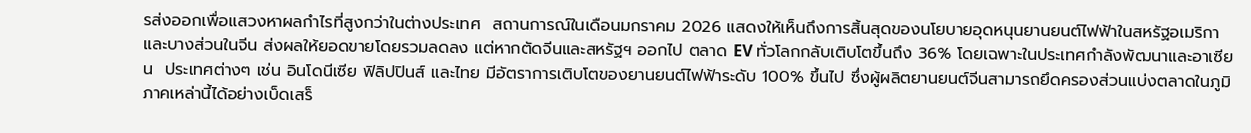รส่งออกเพื่อแสวงหาผลกำไรที่สูงกว่าในต่างประเทศ  สถานการณ์ในเดือนมกราคม 2026 แสดงให้เห็นถึงการสิ้นสุดของนโยบายอุดหนุนยานยนต์ไฟฟ้าในสหรัฐอเมริกาและบางส่วนในจีน ส่งผลให้ยอดขายโดยรวมลดลง แต่หากตัดจีนและสหรัฐฯ ออกไป ตลาด EV ทั่วโลกกลับเติบโตขึ้นถึง 36% โดยเฉพาะในประเทศกำลังพัฒนาและอาเซียน  ประเทศต่างๆ เช่น อินโดนีเซีย ฟิลิปปินส์ และไทย มีอัตราการเติบโตของยานยนต์ไฟฟ้าระดับ 100% ขึ้นไป ซึ่งผู้ผลิตยานยนต์จีนสามารถยึดครองส่วนแบ่งตลาดในภูมิภาคเหล่านี้ได้อย่างเบ็ดเสร็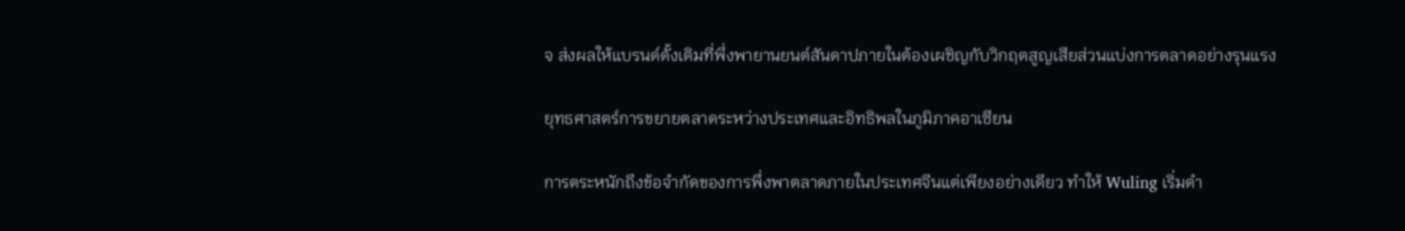จ ส่งผลให้แบรนด์ดั้งเดิมที่พึ่งพายานยนต์สันดาปภายในต้องเผชิญกับวิกฤตสูญเสียส่วนแบ่งการตลาดอย่างรุนแรง

ยุทธศาสตร์การขยายตลาดระหว่างประเทศและอิทธิพลในภูมิภาคอาเซียน

การตระหนักถึงข้อจำกัดของการพึ่งพาตลาดภายในประเทศจีนแต่เพียงอย่างเดียว ทำให้ Wuling เริ่มดำ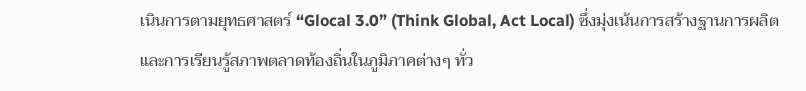เนินการตามยุทธศาสตร์ “Glocal 3.0” (Think Global, Act Local) ซึ่งมุ่งเน้นการสร้างฐานการผลิตและการเรียนรู้สภาพตลาดท้องถิ่นในภูมิภาคต่างๆ ทั่ว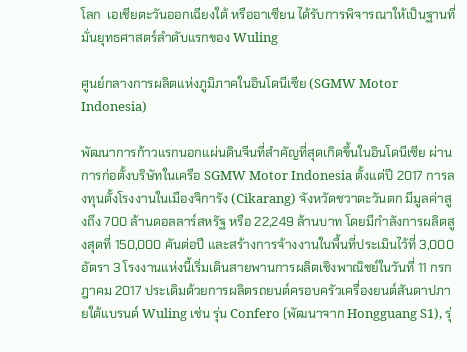โลก  เอเชียตะวันออกเฉียงใต้ หรืออาเซียน ได้รับการพิจารณาให้เป็นฐานที่มั่นยุทธศาสตร์ลำดับแรกของ Wuling

ศูนย์กลางการผลิตแห่งภูมิภาคในอินโดนีเซีย (SGMW Motor Indonesia)

พัฒนาการก้าวแรกนอกแผ่นดินจีนที่สำคัญที่สุดเกิดขึ้นในอินโดนีเซีย ผ่านการก่อตั้งบริษัทในเครือ SGMW Motor Indonesia ตั้งแต่ปี 2017 การลงทุนตั้งโรงงานในเมืองจิการัง (Cikarang) จังหวัดชวาตะวันตก มีมูลค่าสูงถึง 700 ล้านดอลลาร์สหรัฐ หรือ 22,249 ล้านบาท โดยมีกำลังการผลิตสูงสุดที่ 150,000 คันต่อปี และสร้างการจ้างงานในพื้นที่ประเมินไว้ที่ 3,000 อัตรา 3 โรงงานแห่งนี้เริ่มเดินสายพานการผลิตเชิงพาณิชย์ในวันที่ 11 กรกฎาคม 2017 ประเดิมด้วยการผลิตรถยนต์ครอบครัวเครื่องยนต์สันดาปภายใต้แบรนด์ Wuling เช่น รุ่น Confero (พัฒนาจาก Hongguang S1), รุ่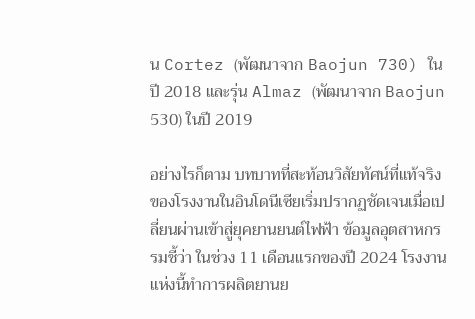น Cortez (พัฒนาจาก Baojun 730) ในปี 2018 และรุ่น Almaz (พัฒนาจาก Baojun 530) ในปี 2019

อย่างไรก็ตาม บทบาทที่สะท้อนวิสัยทัศน์ที่แท้จริงของโรงงานในอินโดนีเซียเริ่มปรากฏชัดเจนเมื่อเปลี่ยนผ่านเข้าสู่ยุคยานยนต์ไฟฟ้า ข้อมูลอุตสาหกรรมชี้ว่า ในช่วง 11 เดือนแรกของปี 2024 โรงงานแห่งนี้ทำการผลิตยานย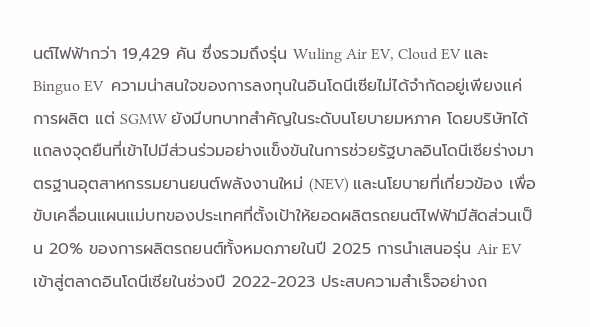นต์ไฟฟ้ากว่า 19,429 คัน ซึ่งรวมถึงรุ่น Wuling Air EV, Cloud EV และ Binguo EV  ความน่าสนใจของการลงทุนในอินโดนีเซียไม่ได้จำกัดอยู่เพียงแค่การผลิต แต่ SGMW ยังมีบทบาทสำคัญในระดับนโยบายมหภาค โดยบริษัทได้แถลงจุดยืนที่เข้าไปมีส่วนร่วมอย่างแข็งขันในการช่วยรัฐบาลอินโดนีเซียร่างมาตรฐานอุตสาหกรรมยานยนต์พลังงานใหม่ (NEV) และนโยบายที่เกี่ยวข้อง เพื่อขับเคลื่อนแผนแม่บทของประเทศที่ตั้งเป้าให้ยอดผลิตรถยนต์ไฟฟ้ามีสัดส่วนเป็น 20% ของการผลิตรถยนต์ทั้งหมดภายในปี 2025 การนำเสนอรุ่น Air EV เข้าสู่ตลาดอินโดนีเซียในช่วงปี 2022-2023 ประสบความสำเร็จอย่างถ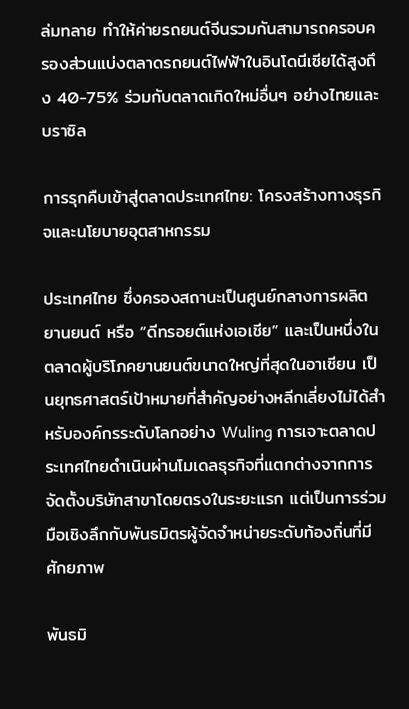ล่มทลาย ทำให้ค่ายรถยนต์จีนรวมกันสามารถครอบครองส่วนแบ่งตลาดรถยนต์ไฟฟ้าในอินโดนีเซียได้สูงถึง 40-75% ร่วมกับตลาดเกิดใหม่อื่นๆ อย่างไทยและบราซิล

การรุกคืบเข้าสู่ตลาดประเทศไทย: โครงสร้างทางธุรกิจและนโยบายอุตสาหกรรม

ประเทศไทย ซึ่งครองสถานะเป็นศูนย์กลางการผลิตยานยนต์ หรือ “ดีทรอยต์แห่งเอเชีย” และเป็นหนึ่งในตลาดผู้บริโภคยานยนต์ขนาดใหญ่ที่สุดในอาเซียน เป็นยุทธศาสตร์เป้าหมายที่สำคัญอย่างหลีกเลี่ยงไม่ได้สำหรับองค์กรระดับโลกอย่าง Wuling การเจาะตลาดประเทศไทยดำเนินผ่านโมเดลธุรกิจที่แตกต่างจากการจัดตั้งบริษัทสาขาโดยตรงในระยะแรก แต่เป็นการร่วมมือเชิงลึกกับพันธมิตรผู้จัดจำหน่ายระดับท้องถิ่นที่มีศักยภาพ

พันธมิ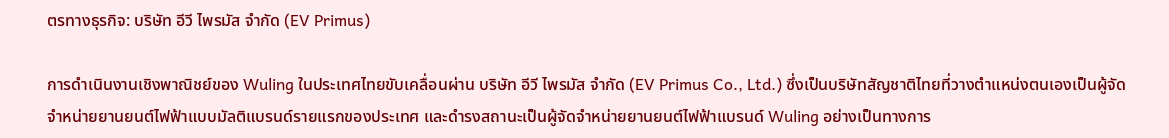ตรทางธุรกิจ: บริษัท อีวี ไพรมัส จำกัด (EV Primus)

การดำเนินงานเชิงพาณิชย์ของ Wuling ในประเทศไทยขับเคลื่อนผ่าน บริษัท อีวี ไพรมัส จำกัด (EV Primus Co., Ltd.) ซึ่งเป็นบริษัทสัญชาติไทยที่วางตำแหน่งตนเองเป็นผู้จัดจำหน่ายยานยนต์ไฟฟ้าแบบมัลติแบรนด์รายแรกของประเทศ และดำรงสถานะเป็นผู้จัดจำหน่ายยานยนต์ไฟฟ้าแบรนด์ Wuling อย่างเป็นทางการ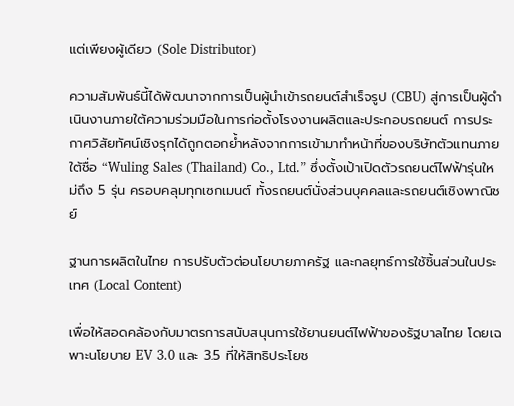แต่เพียงผู้เดียว (Sole Distributor)

ความสัมพันธ์นี้ได้พัฒนาจากการเป็นผู้นำเข้ารถยนต์สำเร็จรูป (CBU) สู่การเป็นผู้ดำเนินงานภายใต้ความร่วมมือในการก่อตั้งโรงงานผลิตและประกอบรถยนต์ การประกาศวิสัยทัศน์เชิงรุกได้ถูกตอกย้ำหลังจากการเข้ามาทำหน้าที่ของบริษัทตัวแทนภายใต้ชื่อ “Wuling Sales (Thailand) Co., Ltd.” ซึ่งตั้งเป้าเปิดตัวรถยนต์ไฟฟ้ารุ่นใหม่ถึง 5 รุ่น ครอบคลุมทุกเซกเมนต์ ทั้งรถยนต์นั่งส่วนบุคคลและรถยนต์เชิงพาณิชย์

ฐานการผลิตในไทย การปรับตัวต่อนโยบายภาครัฐ และกลยุทธ์การใช้ชิ้นส่วนในประเทศ (Local Content)

เพื่อให้สอดคล้องกับมาตรการสนับสนุนการใช้ยานยนต์ไฟฟ้าของรัฐบาลไทย โดยเฉพาะนโยบาย EV 3.0 และ 3.5 ที่ให้สิทธิประโยช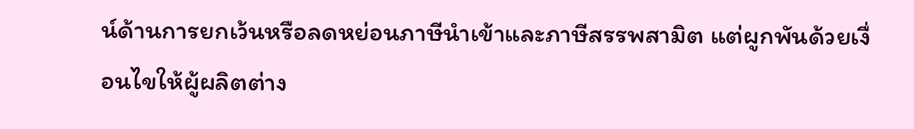น์ด้านการยกเว้นหรือลดหย่อนภาษีนำเข้าและภาษีสรรพสามิต แต่ผูกพันด้วยเงื่อนไขให้ผู้ผลิตต่าง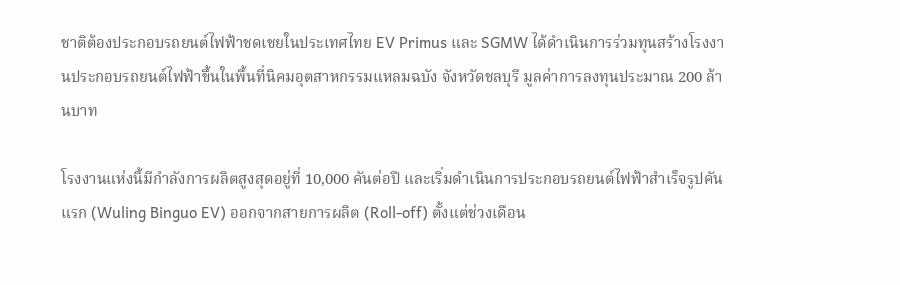ชาติต้องประกอบรถยนต์ไฟฟ้าชดเชยในประเทศไทย EV Primus และ SGMW ได้ดำเนินการร่วมทุนสร้างโรงงานประกอบรถยนต์ไฟฟ้าขึ้นในพื้นที่นิคมอุตสาหกรรมแหลมฉบัง จังหวัดชลบุรี มูลค่าการลงทุนประมาณ 200 ล้านบาท

โรงงานแห่งนี้มีกำลังการผลิตสูงสุดอยู่ที่ 10,000 คันต่อปี และเริ่มดำเนินการประกอบรถยนต์ไฟฟ้าสำเร็จรูปคันแรก (Wuling Binguo EV) ออกจากสายการผลิต (Roll-off) ตั้งแต่ช่วงเดือน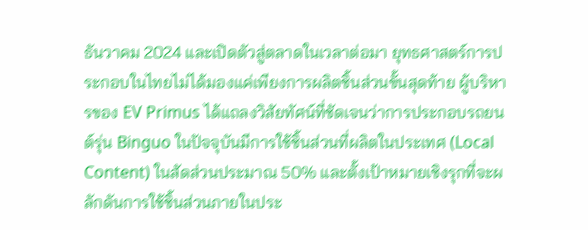ธันวาคม 2024 และเปิดตัวสู่ตลาดในเวลาต่อมา ยุทธศาสตร์การประกอบในไทยไม่ได้มองแค่เพียงการผลิตชิ้นส่วนขั้นสุดท้าย ผู้บริหารของ EV Primus ได้แถลงวิสัยทัศน์ที่ชัดเจนว่าการประกอบรถยนต์รุ่น Binguo ในปัจจุบันมีการใช้ชิ้นส่วนที่ผลิตในประเทศ (Local Content) ในสัดส่วนประมาณ 50% และตั้งเป้าหมายเชิงรุกที่จะผลักดันการใช้ชิ้นส่วนภายในประ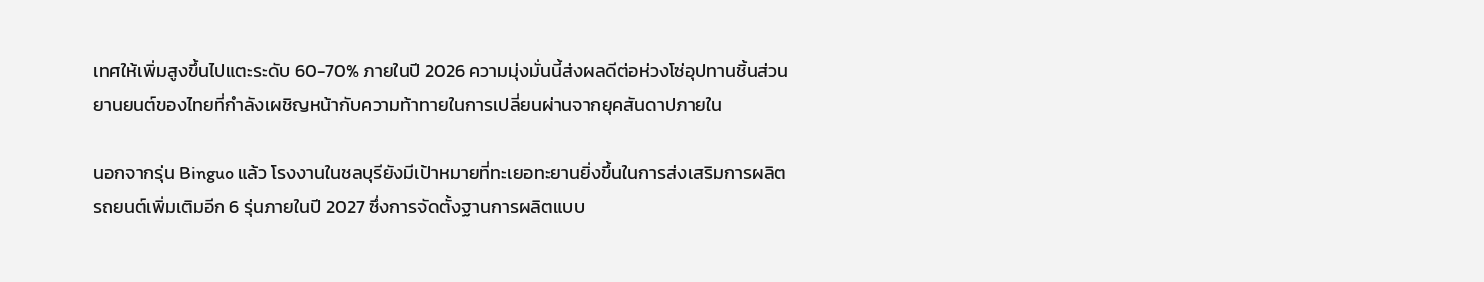เทศให้เพิ่มสูงขึ้นไปแตะระดับ 60-70% ภายในปี 2026 ความมุ่งมั่นนี้ส่งผลดีต่อห่วงโซ่อุปทานชิ้นส่วนยานยนต์ของไทยที่กำลังเผชิญหน้ากับความท้าทายในการเปลี่ยนผ่านจากยุคสันดาปภายใน

นอกจากรุ่น Binguo แล้ว โรงงานในชลบุรียังมีเป้าหมายที่ทะเยอทะยานยิ่งขึ้นในการส่งเสริมการผลิตรถยนต์เพิ่มเติมอีก 6 รุ่นภายในปี 2027 ซึ่งการจัดตั้งฐานการผลิตแบบ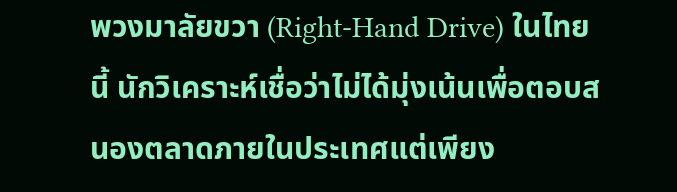พวงมาลัยขวา (Right-Hand Drive) ในไทยนี้ นักวิเคราะห์เชื่อว่าไม่ได้มุ่งเน้นเพื่อตอบสนองตลาดภายในประเทศแต่เพียง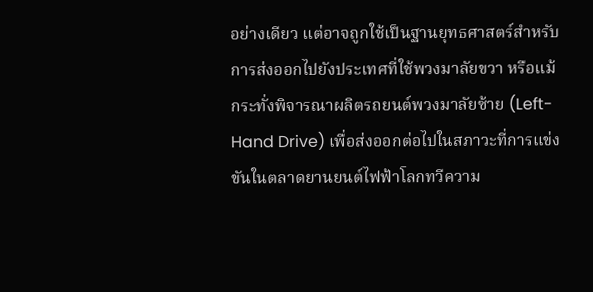อย่างเดียว แต่อาจถูกใช้เป็นฐานยุทธศาสตร์สำหรับการส่งออกไปยังประเทศที่ใช้พวงมาลัยขวา หรือแม้กระทั่งพิจารณาผลิตรถยนต์พวงมาลัยซ้าย (Left-Hand Drive) เพื่อส่งออกต่อไปในสภาวะที่การแข่งขันในตลาดยานยนต์ไฟฟ้าโลกทวีความ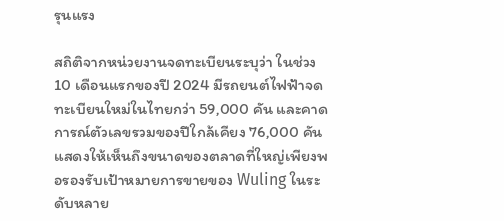รุนแรง

สถิติจากหน่วยงานจดทะเบียนระบุว่า ในช่วง 10 เดือนแรกของปี 2024 มีรถยนต์ไฟฟ้าจดทะเบียนใหม่ในไทยกว่า 59,000 คัน และคาดการณ์ตัวเลขรวมของปีใกล้เคียง 76,000 คัน แสดงให้เห็นถึงขนาดของตลาดที่ใหญ่เพียงพอรองรับเป้าหมายการขายของ Wuling ในระดับหลาย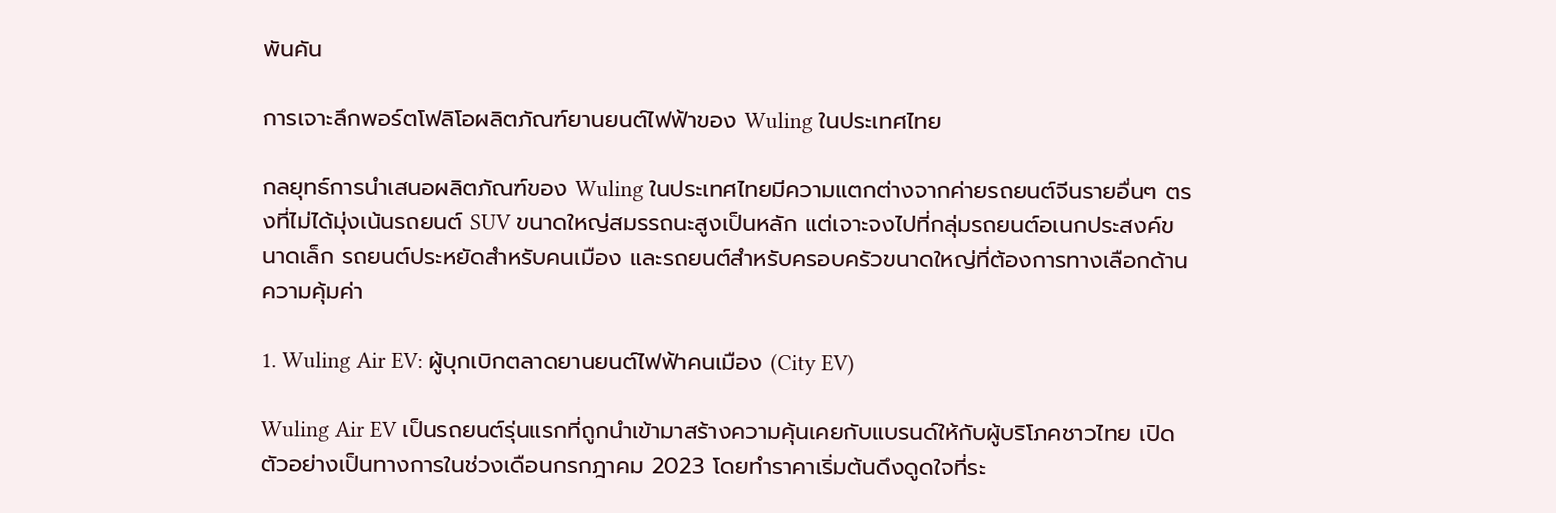พันคัน

การเจาะลึกพอร์ตโฟลิโอผลิตภัณฑ์ยานยนต์ไฟฟ้าของ Wuling ในประเทศไทย

กลยุทธ์การนำเสนอผลิตภัณฑ์ของ Wuling ในประเทศไทยมีความแตกต่างจากค่ายรถยนต์จีนรายอื่นๆ ตรงที่ไม่ได้มุ่งเน้นรถยนต์ SUV ขนาดใหญ่สมรรถนะสูงเป็นหลัก แต่เจาะจงไปที่กลุ่มรถยนต์อเนกประสงค์ขนาดเล็ก รถยนต์ประหยัดสำหรับคนเมือง และรถยนต์สำหรับครอบครัวขนาดใหญ่ที่ต้องการทางเลือกด้านความคุ้มค่า

1. Wuling Air EV: ผู้บุกเบิกตลาดยานยนต์ไฟฟ้าคนเมือง (City EV)

Wuling Air EV เป็นรถยนต์รุ่นแรกที่ถูกนำเข้ามาสร้างความคุ้นเคยกับแบรนด์ให้กับผู้บริโภคชาวไทย เปิดตัวอย่างเป็นทางการในช่วงเดือนกรกฎาคม 2023 โดยทำราคาเริ่มต้นดึงดูดใจที่ระ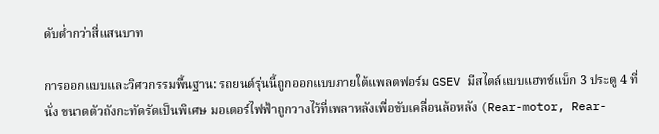ดับต่ำกว่าสี่แสนบาท

การออกแบบและวิศวกรรมพื้นฐาน: รถยนต์รุ่นนี้ถูกออกแบบภายใต้แพลตฟอร์ม GSEV มีสไตล์แบบแฮทช์แบ็ก 3 ประตู 4 ที่นั่ง ขนาดตัวถังกะทัดรัดเป็นพิเศษ มอเตอร์ไฟฟ้าถูกวางไว้ที่เพลาหลังเพื่อขับเคลื่อนล้อหลัง (Rear-motor, Rear-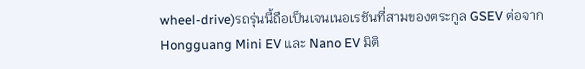wheel-drive)รถรุ่นนี้ถือเป็นเจนเนอเรชันที่สามของตระกูล GSEV ต่อจาก Hongguang Mini EV และ Nano EV มิติ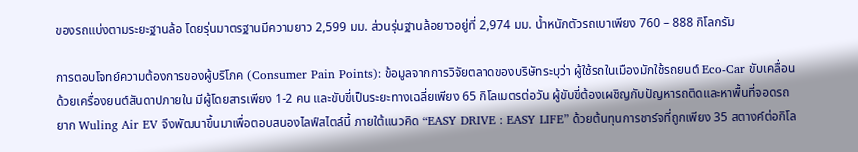ของรถแบ่งตามระยะฐานล้อ โดยรุ่นมาตรฐานมีความยาว 2,599 มม. ส่วนรุ่นฐานล้อยาวอยู่ที่ 2,974 มม. น้ำหนักตัวรถเบาเพียง 760 – 888 กิโลกรัม

การตอบโจทย์ความต้องการของผู้บริโภค (Consumer Pain Points): ข้อมูลจากการวิจัยตลาดของบริษัทระบุว่า ผู้ใช้รถในเมืองมักใช้รถยนต์ Eco-Car ขับเคลื่อนด้วยเครื่องยนต์สันดาปภายใน มีผู้โดยสารเพียง 1-2 คน และขับขี่เป็นระยะทางเฉลี่ยเพียง 65 กิโลเมตรต่อวัน ผู้ขับขี่ต้องเผชิญกับปัญหารถติดและหาพื้นที่จอดรถยาก Wuling Air EV จึงพัฒนาขึ้นมาเพื่อตอบสนองไลฟ์สไตล์นี้ ภายใต้แนวคิด “EASY DRIVE : EASY LIFE” ด้วยต้นทุนการชาร์จที่ถูกเพียง 35 สตางค์ต่อกิโล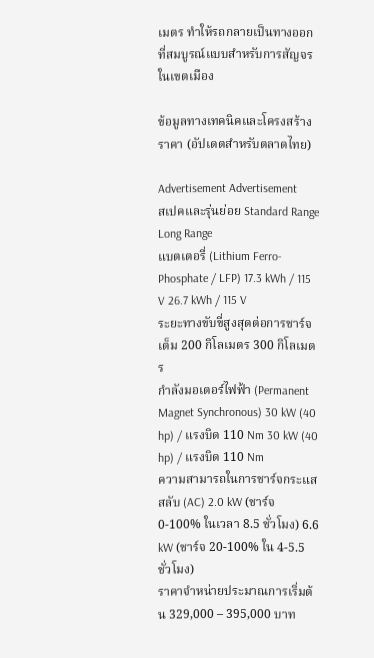เมตร ทำให้รถกลายเป็นทางออกที่สมบูรณ์แบบสำหรับการสัญจรในเขตเมือง

ข้อมูลทางเทคนิคและโครงสร้างราคา (อัปเดตสำหรับตลาดไทย)

Advertisement Advertisement
สเปคและรุ่นย่อย Standard Range Long Range
แบตเตอรี่ (Lithium Ferro-Phosphate / LFP) 17.3 kWh / 115 V 26.7 kWh / 115 V
ระยะทางขับขี่สูงสุดต่อการชาร์จเต็ม 200 กิโลเมตร 300 กิโลเมตร
กำลังมอเตอร์ไฟฟ้า (Permanent Magnet Synchronous) 30 kW (40 hp) / แรงบิด 110 Nm 30 kW (40 hp) / แรงบิด 110 Nm
ความสามารถในการชาร์จกระแสสลับ (AC) 2.0 kW (ชาร์จ 0-100% ในเวลา 8.5 ชั่วโมง) 6.6 kW (ชาร์จ 20-100% ใน 4-5.5 ชั่วโมง)
ราคาจำหน่ายประมาณการเริ่มต้น 329,000 – 395,000 บาท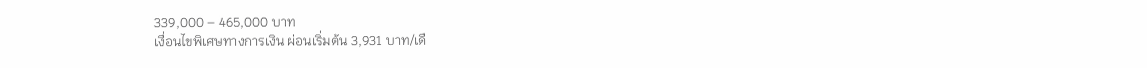339,000 – 465,000 บาท
เงื่อนไขพิเศษทางการเงิน ผ่อนเริ่มต้น 3,931 บาท/เดื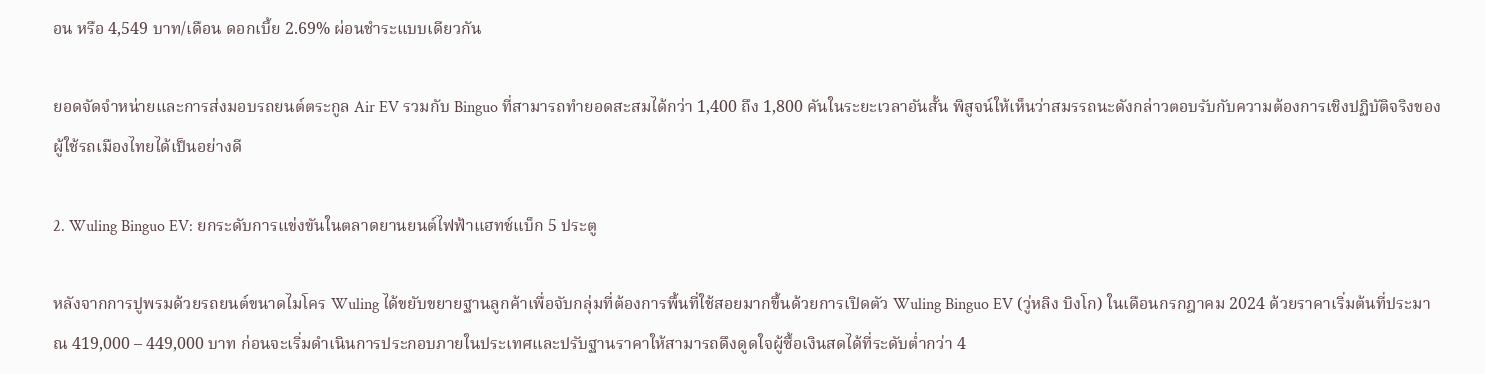อน หรือ 4,549 บาท/เดือน ดอกเบี้ย 2.69% ผ่อนชำระแบบเดียวกัน

ยอดจัดจำหน่ายและการส่งมอบรถยนต์ตระกูล Air EV รวมกับ Binguo ที่สามารถทำยอดสะสมได้กว่า 1,400 ถึง 1,800 คันในระยะเวลาอันสั้น พิสูจน์ให้เห็นว่าสมรรถนะดังกล่าวตอบรับกับความต้องการเชิงปฏิบัติจริงของผู้ใช้รถเมืองไทยได้เป็นอย่างดี

2. Wuling Binguo EV: ยกระดับการแข่งขันในตลาดยานยนต์ไฟฟ้าแฮทช์แบ็ก 5 ประตู

หลังจากการปูพรมด้วยรถยนต์ขนาดไมโคร Wuling ได้ขยับขยายฐานลูกค้าเพื่อจับกลุ่มที่ต้องการพื้นที่ใช้สอยมากขึ้นด้วยการเปิดตัว Wuling Binguo EV (วู่หลิง บิงโก) ในเดือนกรกฎาคม 2024 ด้วยราคาเริ่มต้นที่ประมาณ 419,000 – 449,000 บาท ก่อนจะเริ่มดำเนินการประกอบภายในประเทศและปรับฐานราคาให้สามารถดึงดูดใจผู้ซื้อเงินสดได้ที่ระดับต่ำกว่า 4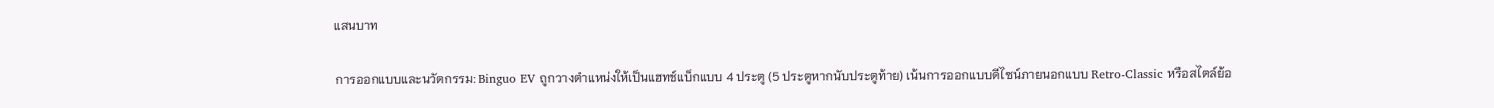แสนบาท

การออกแบบและนวัตกรรม: Binguo EV ถูกวางตำแหน่งให้เป็นแฮทช์แบ็กแบบ 4 ประตู (5 ประตูหากนับประตูท้าย) เน้นการออกแบบดีไซน์ภายนอกแบบ Retro-Classic หรือสไตล์ย้อ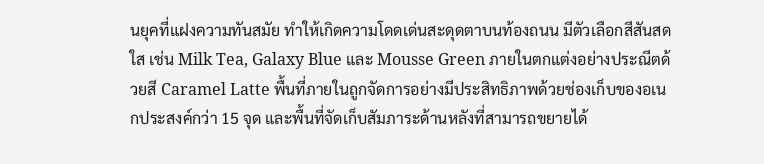นยุคที่แฝงความทันสมัย ทำให้เกิดความโดดเด่นสะดุดตาบนท้องถนน มีตัวเลือกสีสันสดใส เช่น Milk Tea, Galaxy Blue และ Mousse Green ภายในตกแต่งอย่างประณีตด้วยสี Caramel Latte พื้นที่ภายในถูกจัดการอย่างมีประสิทธิภาพด้วยช่องเก็บของอเนกประสงค์กว่า 15 จุด และพื้นที่จัดเก็บสัมภาระด้านหลังที่สามารถขยายได้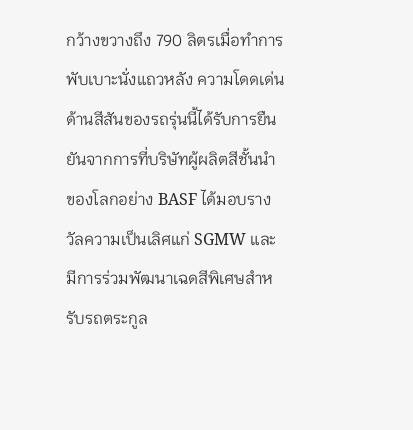กว้างขวางถึง 790 ลิตรเมื่อทำการพับเบาะนั่งแถวหลัง ความโดดเด่นด้านสีสันของรถรุ่นนี้ได้รับการยืนยันจากการที่บริษัทผู้ผลิตสีชั้นนำของโลกอย่าง BASF ได้มอบรางวัลความเป็นเลิศแก่ SGMW และมีการร่วมพัฒนาเฉดสีพิเศษสำหรับรถตระกูล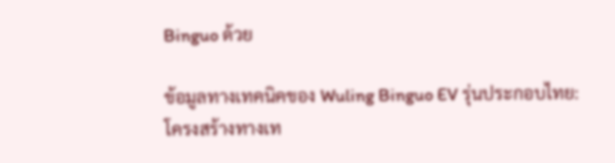Binguo ด้วย

ข้อมูลทางเทคนิคของ Wuling Binguo EV รุ่นประกอบไทย: โครงสร้างทางเท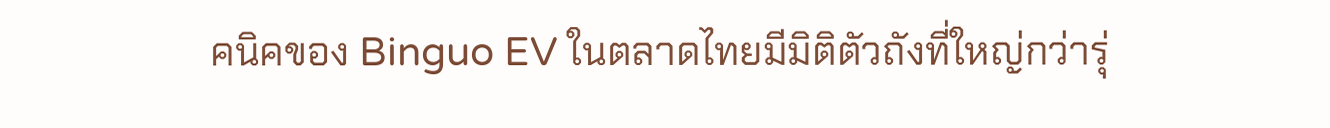คนิคของ Binguo EV ในตลาดไทยมีมิติตัวถังที่ใหญ่กว่ารุ่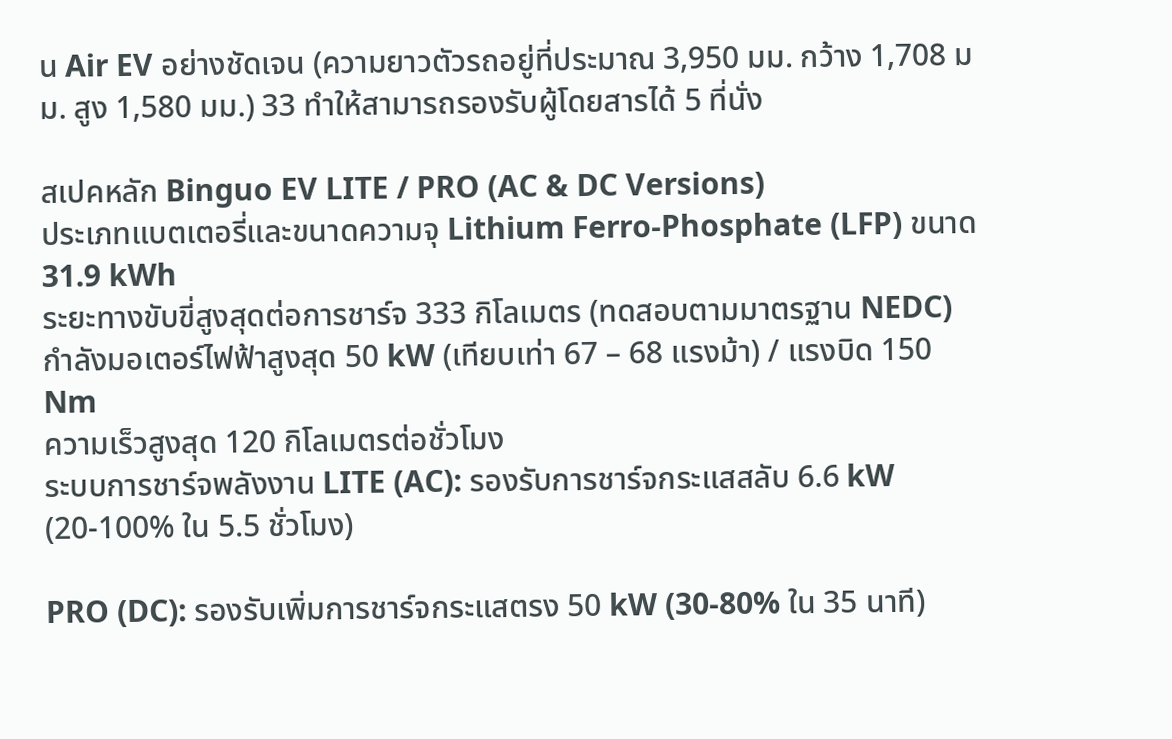น Air EV อย่างชัดเจน (ความยาวตัวรถอยู่ที่ประมาณ 3,950 มม. กว้าง 1,708 มม. สูง 1,580 มม.) 33 ทำให้สามารถรองรับผู้โดยสารได้ 5 ที่นั่ง

สเปคหลัก Binguo EV LITE / PRO (AC & DC Versions)
ประเภทแบตเตอรี่และขนาดความจุ Lithium Ferro-Phosphate (LFP) ขนาด 31.9 kWh
ระยะทางขับขี่สูงสุดต่อการชาร์จ 333 กิโลเมตร (ทดสอบตามมาตรฐาน NEDC)
กำลังมอเตอร์ไฟฟ้าสูงสุด 50 kW (เทียบเท่า 67 – 68 แรงม้า) / แรงบิด 150 Nm
ความเร็วสูงสุด 120 กิโลเมตรต่อชั่วโมง
ระบบการชาร์จพลังงาน LITE (AC): รองรับการชาร์จกระแสสลับ 6.6 kW (20-100% ใน 5.5 ชั่วโมง)

PRO (DC): รองรับเพิ่มการชาร์จกระแสตรง 50 kW (30-80% ใน 35 นาที)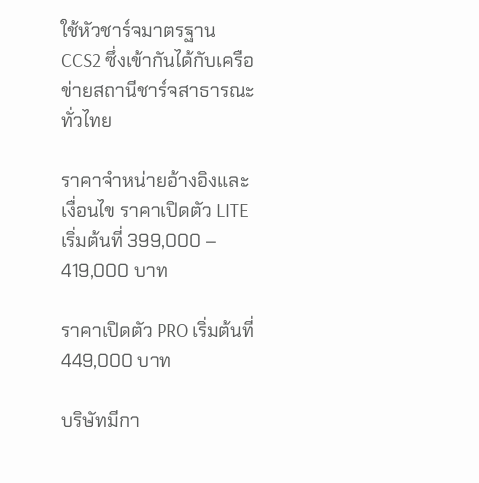ใช้หัวชาร์จมาตรฐาน CCS2 ซึ่งเข้ากันได้กับเครือข่ายสถานีชาร์จสาธารณะทั่วไทย

ราคาจำหน่ายอ้างอิงและเงื่อนไข ราคาเปิดตัว LITE เริ่มต้นที่ 399,000 – 419,000 บาท

ราคาเปิดตัว PRO เริ่มต้นที่ 449,000 บาท

บริษัทมีกา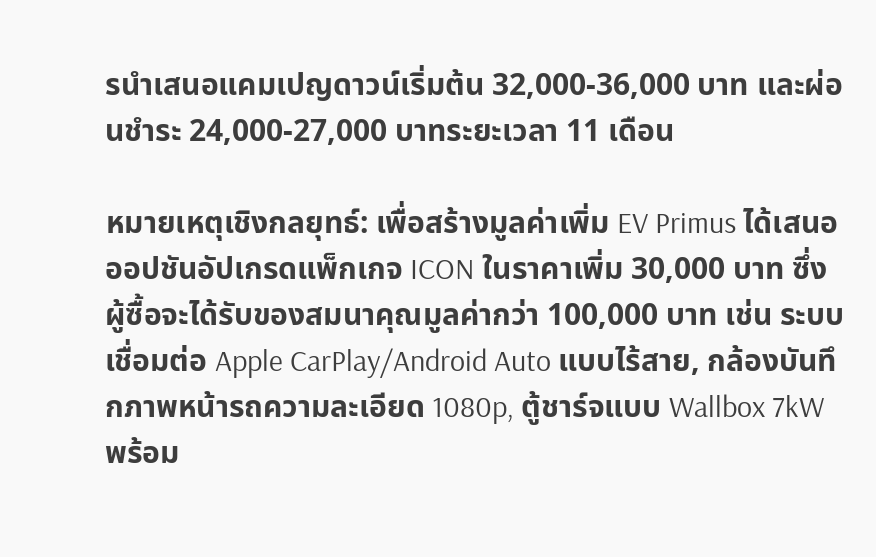รนำเสนอแคมเปญดาวน์เริ่มต้น 32,000-36,000 บาท และผ่อนชำระ 24,000-27,000 บาทระยะเวลา 11 เดือน

หมายเหตุเชิงกลยุทธ์: เพื่อสร้างมูลค่าเพิ่ม EV Primus ได้เสนอออปชันอัปเกรดแพ็กเกจ ICON ในราคาเพิ่ม 30,000 บาท ซึ่งผู้ซื้อจะได้รับของสมนาคุณมูลค่ากว่า 100,000 บาท เช่น ระบบเชื่อมต่อ Apple CarPlay/Android Auto แบบไร้สาย, กล้องบันทึกภาพหน้ารถความละเอียด 1080p, ตู้ชาร์จแบบ Wallbox 7kW พร้อม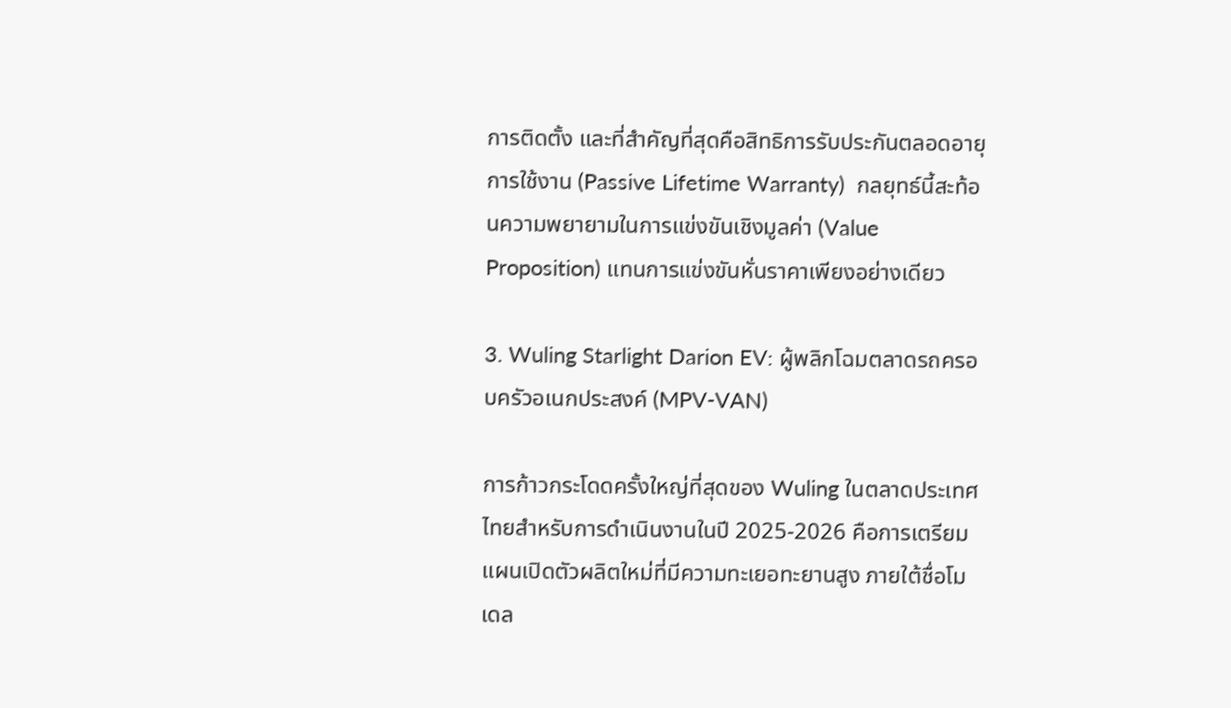การติดตั้ง และที่สำคัญที่สุดคือสิทธิการรับประกันตลอดอายุการใช้งาน (Passive Lifetime Warranty)  กลยุทธ์นี้สะท้อนความพยายามในการแข่งขันเชิงมูลค่า (Value Proposition) แทนการแข่งขันหั่นราคาเพียงอย่างเดียว

3. Wuling Starlight Darion EV: ผู้พลิกโฉมตลาดรถครอบครัวอเนกประสงค์ (MPV-VAN)

การก้าวกระโดดครั้งใหญ่ที่สุดของ Wuling ในตลาดประเทศไทยสำหรับการดำเนินงานในปี 2025-2026 คือการเตรียมแผนเปิดตัวผลิตใหม่ที่มีความทะเยอทะยานสูง ภายใต้ชื่อโมเดล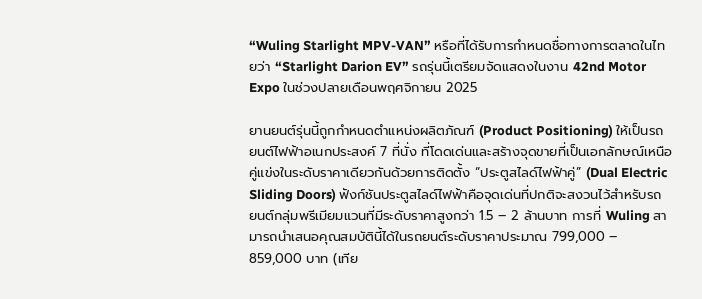“Wuling Starlight MPV-VAN” หรือที่ได้รับการกำหนดชื่อทางการตลาดในไทยว่า “Starlight Darion EV” รถรุ่นนี้เตรียมจัดแสดงในงาน 42nd Motor Expo ในช่วงปลายเดือนพฤศจิกายน 2025

ยานยนต์รุ่นนี้ถูกกำหนดตำแหน่งผลิตภัณฑ์ (Product Positioning) ให้เป็นรถยนต์ไฟฟ้าอเนกประสงค์ 7 ที่นั่ง ที่โดดเด่นและสร้างจุดขายที่เป็นเอกลักษณ์เหนือคู่แข่งในระดับราคาเดียวกันด้วยการติดตั้ง “ประตูสไลด์ไฟฟ้าคู่” (Dual Electric Sliding Doors) ฟังก์ชันประตูสไลด์ไฟฟ้าคือจุดเด่นที่ปกติจะสงวนไว้สำหรับรถยนต์กลุ่มพรีเมียมแวนที่มีระดับราคาสูงกว่า 1.5 – 2 ล้านบาท การที่ Wuling สามารถนำเสนอคุณสมบัตินี้ได้ในรถยนต์ระดับราคาประมาณ 799,000 – 859,000 บาท (เทีย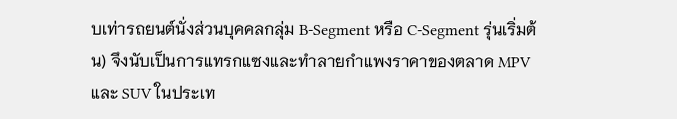บเท่ารถยนต์นั่งส่วนบุคคลกลุ่ม B-Segment หรือ C-Segment รุ่นเริ่มต้น) จึงนับเป็นการแทรกแซงและทำลายกำแพงราคาของตลาด MPV และ SUV ในประเท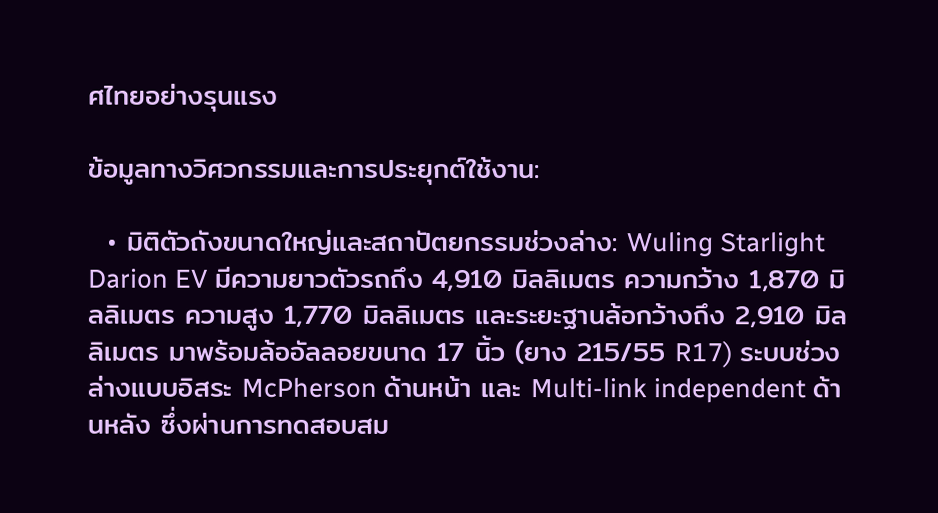ศไทยอย่างรุนแรง

ข้อมูลทางวิศวกรรมและการประยุกต์ใช้งาน:

  • มิติตัวถังขนาดใหญ่และสถาปัตยกรรมช่วงล่าง: Wuling Starlight Darion EV มีความยาวตัวรถถึง 4,910 มิลลิเมตร ความกว้าง 1,870 มิลลิเมตร ความสูง 1,770 มิลลิเมตร และระยะฐานล้อกว้างถึง 2,910 มิลลิเมตร มาพร้อมล้ออัลลอยขนาด 17 นิ้ว (ยาง 215/55 R17) ระบบช่วงล่างแบบอิสระ McPherson ด้านหน้า และ Multi-link independent ด้านหลัง ซึ่งผ่านการทดสอบสม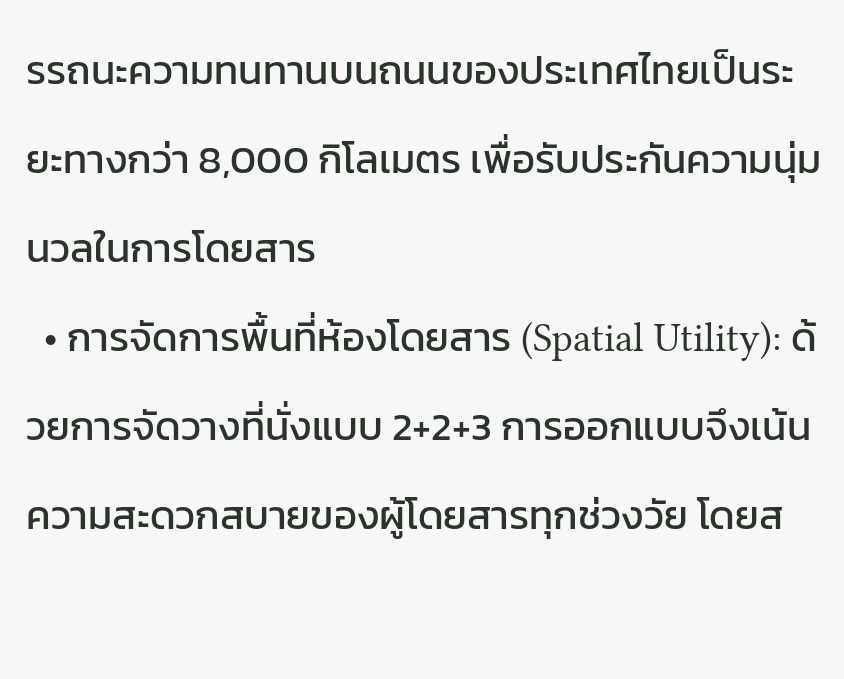รรถนะความทนทานบนถนนของประเทศไทยเป็นระยะทางกว่า 8,000 กิโลเมตร เพื่อรับประกันความนุ่มนวลในการโดยสาร
  • การจัดการพื้นที่ห้องโดยสาร (Spatial Utility): ด้วยการจัดวางที่นั่งแบบ 2+2+3 การออกแบบจึงเน้นความสะดวกสบายของผู้โดยสารทุกช่วงวัย โดยส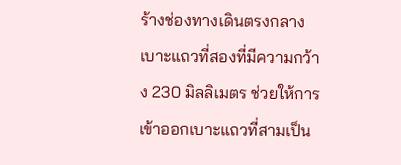ร้างช่องทางเดินตรงกลางเบาะแถวที่สองที่มีความกว้าง 230 มิลลิเมตร ช่วยให้การเข้าออกเบาะแถวที่สามเป็น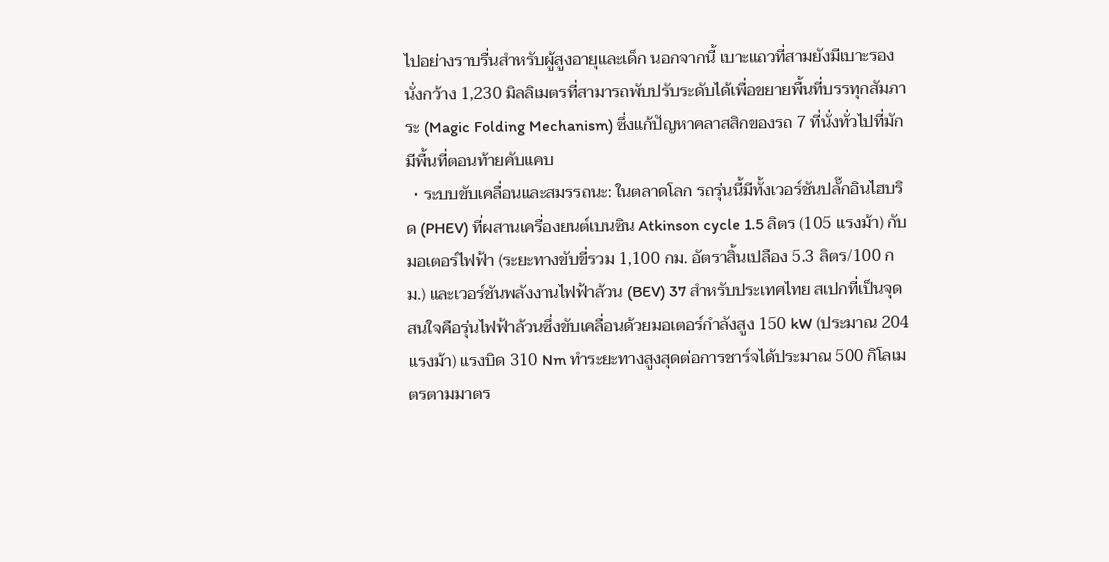ไปอย่างราบรื่นสำหรับผู้สูงอายุและเด็ก นอกจากนี้ เบาะแถวที่สามยังมีเบาะรองนั่งกว้าง 1,230 มิลลิเมตรที่สามารถพับปรับระดับได้เพื่อขยายพื้นที่บรรทุกสัมภาระ (Magic Folding Mechanism) ซึ่งแก้ปัญหาคลาสสิกของรถ 7 ที่นั่งทั่วไปที่มักมีพื้นที่ตอนท้ายคับแคบ
  • ระบบขับเคลื่อนและสมรรถนะ: ในตลาดโลก รถรุ่นนี้มีทั้งเวอร์ชันปลั๊กอินไฮบริด (PHEV) ที่ผสานเครื่องยนต์เบนซิน Atkinson cycle 1.5 ลิตร (105 แรงม้า) กับมอเตอร์ไฟฟ้า (ระยะทางขับขี่รวม 1,100 กม. อัตราสิ้นเปลือง 5.3 ลิตร/100 กม.) และเวอร์ชันพลังงานไฟฟ้าล้วน (BEV) 37 สำหรับประเทศไทย สเปกที่เป็นจุดสนใจคือรุ่นไฟฟ้าล้วนซึ่งขับเคลื่อนด้วยมอเตอร์กำลังสูง 150 kW (ประมาณ 204 แรงม้า) แรงบิด 310 Nm ทำระยะทางสูงสุดต่อการชาร์จได้ประมาณ 500 กิโลเมตรตามมาตร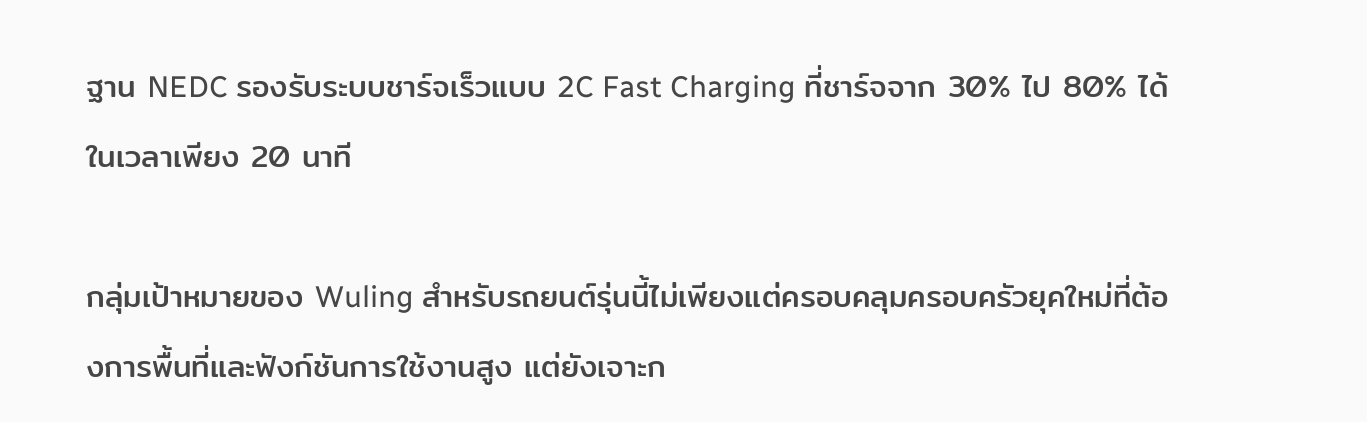ฐาน NEDC รองรับระบบชาร์จเร็วแบบ 2C Fast Charging ที่ชาร์จจาก 30% ไป 80% ได้ในเวลาเพียง 20 นาที

กลุ่มเป้าหมายของ Wuling สำหรับรถยนต์รุ่นนี้ไม่เพียงแต่ครอบคลุมครอบครัวยุคใหม่ที่ต้องการพื้นที่และฟังก์ชันการใช้งานสูง แต่ยังเจาะก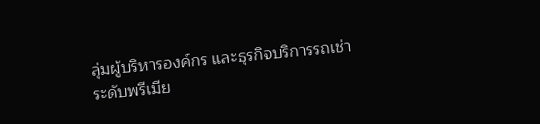ลุ่มผู้บริหารองค์กร และธุรกิจบริการรถเช่าระดับพรีเมีย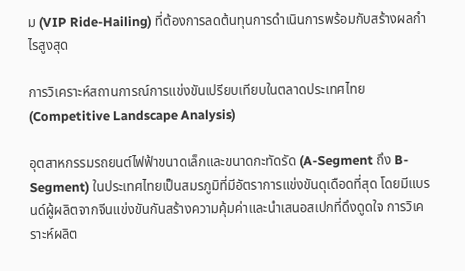ม (VIP Ride-Hailing) ที่ต้องการลดต้นทุนการดำเนินการพร้อมกับสร้างผลกำไรสูงสุด

การวิเคราะห์สถานการณ์การแข่งขันเปรียบเทียบในตลาดประเทศไทย (Competitive Landscape Analysis)

อุตสาหกรรมรถยนต์ไฟฟ้าขนาดเล็กและขนาดกะทัดรัด (A-Segment ถึง B-Segment) ในประเทศไทยเป็นสมรภูมิที่มีอัตราการแข่งขันดุเดือดที่สุด โดยมีแบรนด์ผู้ผลิตจากจีนแข่งขันกันสร้างความคุ้มค่าและนำเสนอสเปกที่ดึงดูดใจ การวิเคราะห์ผลิต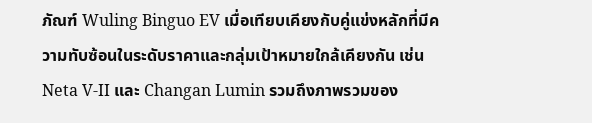ภัณฑ์ Wuling Binguo EV เมื่อเทียบเคียงกับคู่แข่งหลักที่มีความทับซ้อนในระดับราคาและกลุ่มเป้าหมายใกล้เคียงกัน เช่น Neta V-II และ Changan Lumin รวมถึงภาพรวมของ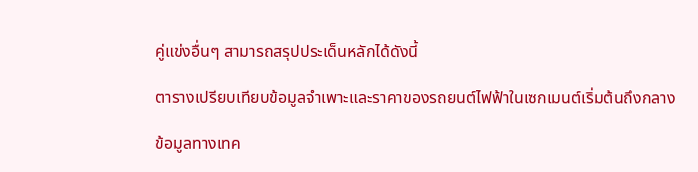คู่แข่งอื่นๆ สามารถสรุปประเด็นหลักได้ดังนี้

ตารางเปรียบเทียบข้อมูลจำเพาะและราคาของรถยนต์ไฟฟ้าในเซกเมนต์เริ่มต้นถึงกลาง

ข้อมูลทางเทค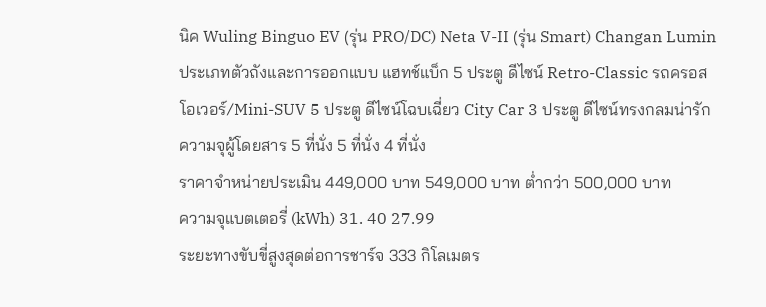นิค Wuling Binguo EV (รุ่น PRO/DC) Neta V-II (รุ่น Smart) Changan Lumin
ประเภทตัวถังและการออกแบบ แฮทช์แบ็ก 5 ประตู ดีไซน์ Retro-Classic รถครอสโอเวอร์/Mini-SUV 5 ประตู ดีไซน์โฉบเฉี่ยว City Car 3 ประตู ดีไซน์ทรงกลมน่ารัก
ความจุผู้โดยสาร 5 ที่นั่ง 5 ที่นั่ง 4 ที่นั่ง
ราคาจำหน่ายประเมิน 449,000 บาท 549,000 บาท ต่ำกว่า 500,000 บาท
ความจุแบตเตอรี่ (kWh) 31. 40 27.99
ระยะทางขับขี่สูงสุดต่อการชาร์จ 333 กิโลเมตร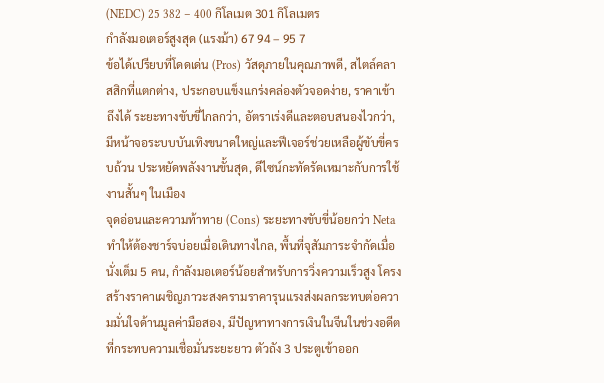(NEDC) 25 382 – 400 กิโลเมต 301 กิโลเมตร
กำลังมอเตอร์สูงสุด (แรงม้า) 67 94 – 95 7
ข้อได้เปรียบที่โดดเด่น (Pros) วัสดุภายในคุณภาพดี, สไตล์คลาสสิกที่แตกต่าง, ประกอบแข็งแกร่งคล่องตัวจอดง่าย, ราคาเข้าถึงได้ ระยะทางขับขี่ไกลกว่า, อัตราเร่งดีและตอบสนองไวกว่า, มีหน้าจอระบบบันเทิงขนาดใหญ่และฟีเจอร์ช่วยเหลือผู้ขับขี่ครบถ้วน ประหยัดพลังงานขั้นสุด, ดีไซน์กะทัดรัดเหมาะกับการใช้งานสั้นๆ ในเมือง
จุดอ่อนและความท้าทาย (Cons) ระยะทางขับขี่น้อยกว่า Neta ทำให้ต้องชาร์จบ่อยเมื่อเดินทางไกล, พื้นที่จุสัมภาระจำกัดเมื่อนั่งเต็ม 5 คน, กำลังมอเตอร์น้อยสำหรับการวิ่งความเร็วสูง โครงสร้างราคาเผชิญภาวะสงครามราคารุนแรงส่งผลกระทบต่อความมั่นใจด้านมูลค่ามือสอง, มีปัญหาทางการเงินในจีนในช่วงอดีตที่กระทบความเชื่อมั่นระยะยาว ตัวถัง 3 ประตูเข้าออก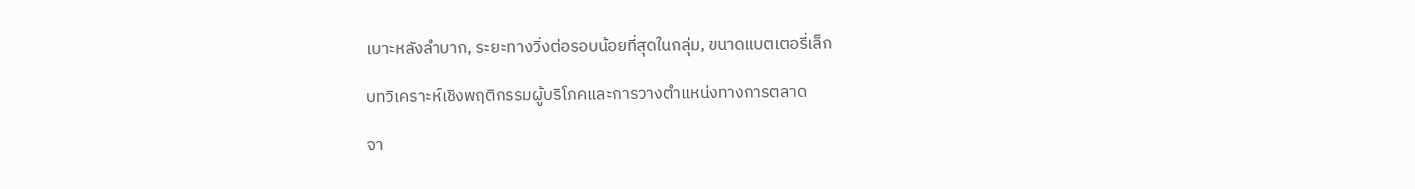เบาะหลังลำบาก, ระยะทางวิ่งต่อรอบน้อยที่สุดในกลุ่ม, ขนาดแบตเตอรี่เล็ก

บทวิเคราะห์เชิงพฤติกรรมผู้บริโภคและการวางตำแหน่งทางการตลาด

จา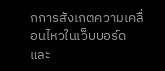กการสังเกตความเคลื่อนไหวในเว็บบอร์ดและ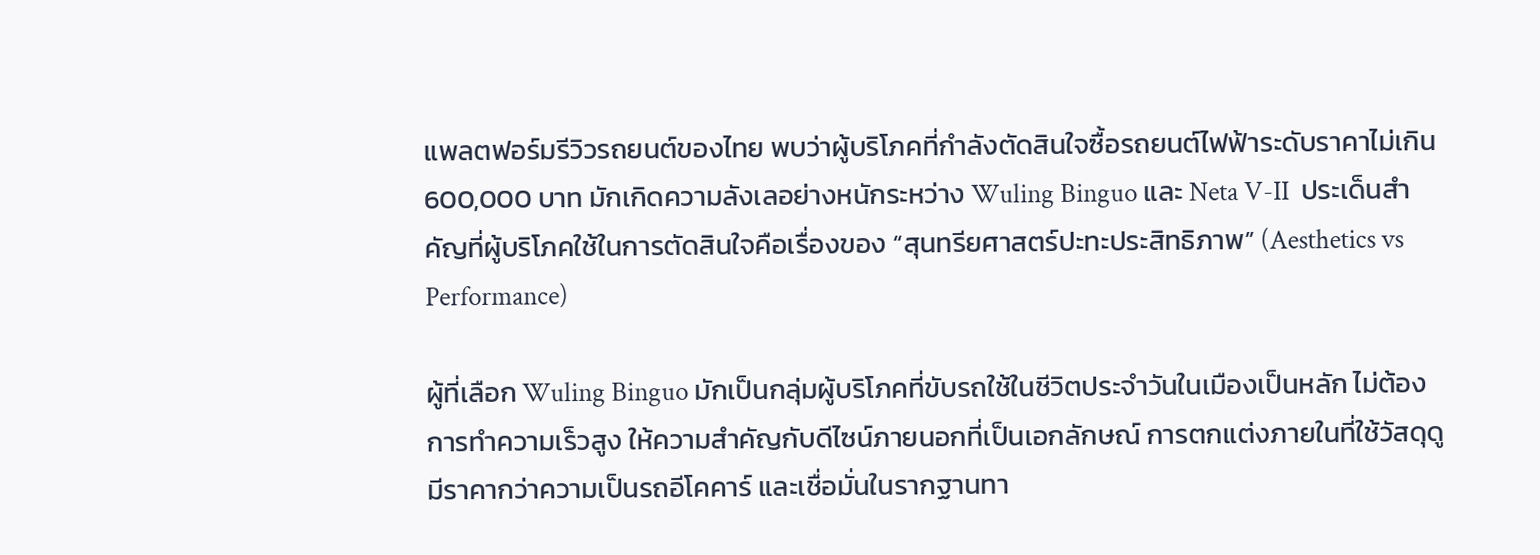แพลตฟอร์มรีวิวรถยนต์ของไทย พบว่าผู้บริโภคที่กำลังตัดสินใจซื้อรถยนต์ไฟฟ้าระดับราคาไม่เกิน 600,000 บาท มักเกิดความลังเลอย่างหนักระหว่าง Wuling Binguo และ Neta V-II  ประเด็นสำคัญที่ผู้บริโภคใช้ในการตัดสินใจคือเรื่องของ “สุนทรียศาสตร์ปะทะประสิทธิภาพ” (Aesthetics vs Performance)

ผู้ที่เลือก Wuling Binguo มักเป็นกลุ่มผู้บริโภคที่ขับรถใช้ในชีวิตประจำวันในเมืองเป็นหลัก ไม่ต้องการทำความเร็วสูง ให้ความสำคัญกับดีไซน์ภายนอกที่เป็นเอกลักษณ์ การตกแต่งภายในที่ใช้วัสดุดูมีราคากว่าความเป็นรถอีโคคาร์ และเชื่อมั่นในรากฐานทา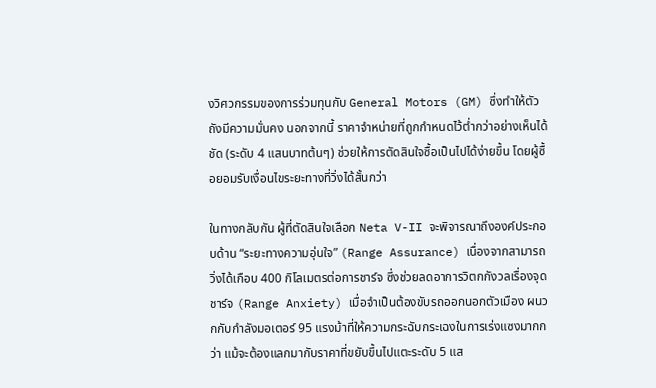งวิศวกรรมของการร่วมทุนกับ General Motors (GM) ซึ่งทำให้ตัวถังมีความมั่นคง นอกจากนี้ ราคาจำหน่ายที่ถูกกำหนดไว้ต่ำกว่าอย่างเห็นได้ชัด (ระดับ 4 แสนบาทต้นๆ) ช่วยให้การตัดสินใจซื้อเป็นไปได้ง่ายขึ้น โดยผู้ซื้อยอมรับเงื่อนไขระยะทางที่วิ่งได้สั้นกว่า

ในทางกลับกัน ผู้ที่ตัดสินใจเลือก Neta V-II จะพิจารณาถึงองค์ประกอบด้าน “ระยะทางความอุ่นใจ” (Range Assurance) เนื่องจากสามารถวิ่งได้เกือบ 400 กิโลเมตรต่อการชาร์จ ซึ่งช่วยลดอาการวิตกกังวลเรื่องจุดชาร์จ (Range Anxiety) เมื่อจำเป็นต้องขับรถออกนอกตัวเมือง ผนวกกับกำลังมอเตอร์ 95 แรงม้าที่ให้ความกระฉับกระเฉงในการเร่งแซงมากกว่า แม้จะต้องแลกมากับราคาที่ขยับขึ้นไปแตะระดับ 5 แส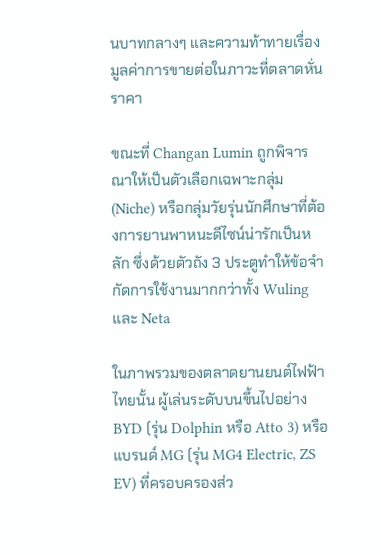นบาทกลางๆ และความท้าทายเรื่องมูลค่าการขายต่อในภาวะที่ตลาดหั่นราคา

ขณะที่ Changan Lumin ถูกพิจารณาให้เป็นตัวเลือกเฉพาะกลุ่ม (Niche) หรือกลุ่มวัยรุ่นนักศึกษาที่ต้องการยานพาหนะดีไซน์น่ารักเป็นหลัก ซึ่งด้วยตัวถัง 3 ประตูทำให้ข้อจำกัดการใช้งานมากกว่าทั้ง Wuling และ Neta

ในภาพรวมของตลาดยานยนต์ไฟฟ้าไทยนั้น ผู้เล่นระดับบนขึ้นไปอย่าง BYD (รุ่น Dolphin หรือ Atto 3) หรือแบรนด์ MG (รุ่น MG4 Electric, ZS EV) ที่ครอบครองส่ว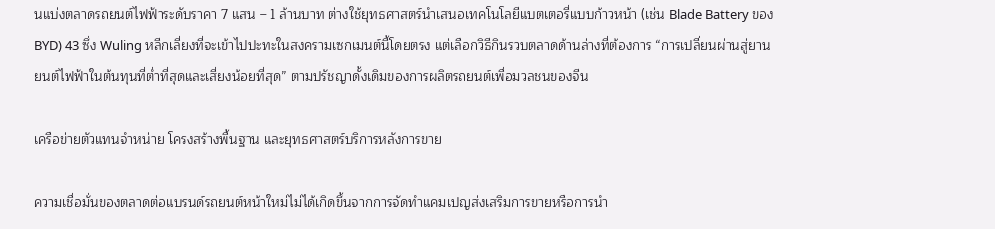นแบ่งตลาดรถยนต์ไฟฟ้าระดับราคา 7 แสน – 1 ล้านบาท ต่างใช้ยุทธศาสตร์นำเสนอเทคโนโลยีแบตเตอรี่แบบก้าวหน้า (เช่น Blade Battery ของ BYD) 43 ซึ่ง Wuling หลีกเลี่ยงที่จะเข้าไปปะทะในสงครามเซกเมนต์นี้โดยตรง แต่เลือกวิธีกินรวบตลาดด้านล่างที่ต้องการ “การเปลี่ยนผ่านสู่ยานยนต์ไฟฟ้าในต้นทุนที่ต่ำที่สุดและเสี่ยงน้อยที่สุด” ตามปรัชญาดั้งเดิมของการผลิตรถยนต์เพื่อมวลชนของจีน

เครือข่ายตัวแทนจำหน่าย โครงสร้างพื้นฐาน และยุทธศาสตร์บริการหลังการขาย

ความเชื่อมั่นของตลาดต่อแบรนด์รถยนต์หน้าใหม่ไม่ได้เกิดขึ้นจากการจัดทำแคมเปญส่งเสริมการขายหรือการนำ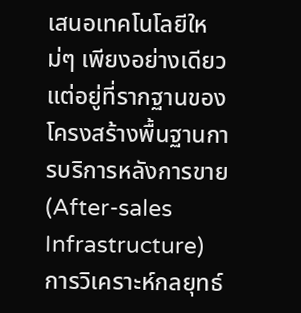เสนอเทคโนโลยีใหม่ๆ เพียงอย่างเดียว แต่อยู่ที่รากฐานของโครงสร้างพื้นฐานการบริการหลังการขาย (After-sales Infrastructure) การวิเคราะห์กลยุทธ์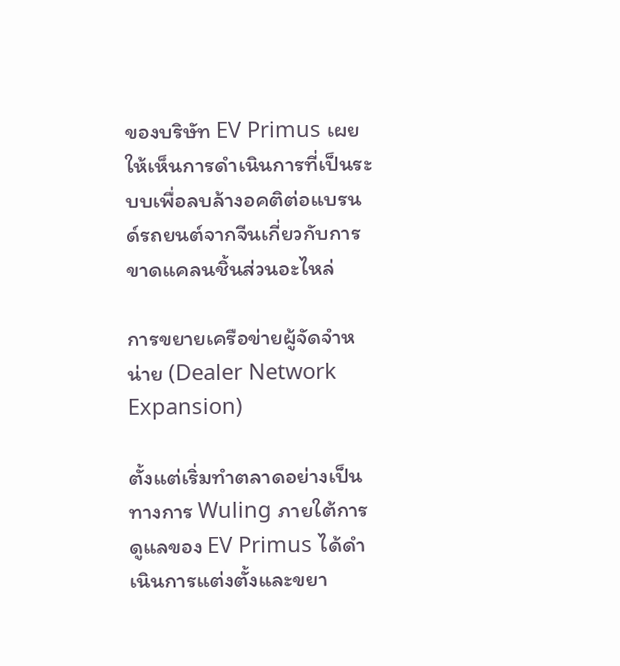ของบริษัท EV Primus เผยให้เห็นการดำเนินการที่เป็นระบบเพื่อลบล้างอคติต่อแบรนด์รถยนต์จากจีนเกี่ยวกับการขาดแคลนชิ้นส่วนอะไหล่

การขยายเครือข่ายผู้จัดจำหน่าย (Dealer Network Expansion)

ตั้งแต่เริ่มทำตลาดอย่างเป็นทางการ Wuling ภายใต้การดูแลของ EV Primus ได้ดำเนินการแต่งตั้งและขยา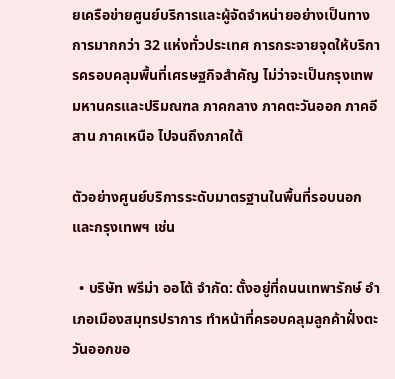ยเครือข่ายศูนย์บริการและผู้จัดจำหน่ายอย่างเป็นทางการมากกว่า 32 แห่งทั่วประเทศ การกระจายจุดให้บริการครอบคลุมพื้นที่เศรษฐกิจสำคัญ ไม่ว่าจะเป็นกรุงเทพมหานครและปริมณฑล ภาคกลาง ภาคตะวันออก ภาคอีสาน ภาคเหนือ ไปจนถึงภาคใต้

ตัวอย่างศูนย์บริการระดับมาตรฐานในพื้นที่รอบนอกและกรุงเทพฯ เช่น

  • บริษัท พรีม่า ออโต้ จำกัด: ตั้งอยู่ที่ถนนเทพารักษ์ อำเภอเมืองสมุทรปราการ ทำหน้าที่ครอบคลุมลูกค้าฝั่งตะวันออกขอ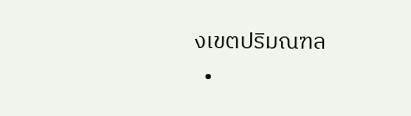งเขตปริมณฑล
  •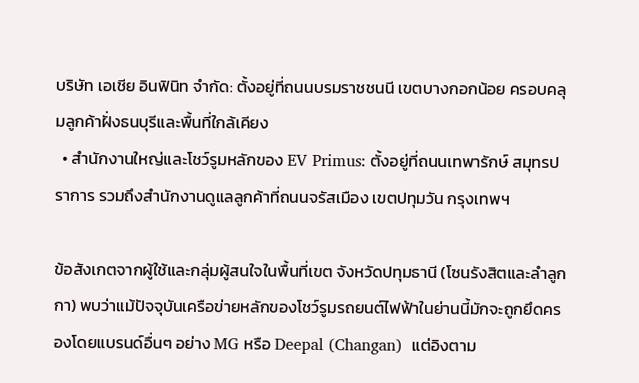บริษัท เอเชีย อินฟินิท จำกัด: ตั้งอยู่ที่ถนนบรมราชชนนี เขตบางกอกน้อย ครอบคลุมลูกค้าฝั่งธนบุรีและพื้นที่ใกล้เคียง
  • สำนักงานใหญ่และโชว์รูมหลักของ EV Primus: ตั้งอยู่ที่ถนนเทพารักษ์ สมุทรปราการ รวมถึงสำนักงานดูแลลูกค้าที่ถนนจรัสเมือง เขตปทุมวัน กรุงเทพฯ

ข้อสังเกตจากผู้ใช้และกลุ่มผู้สนใจในพื้นที่เขต จังหวัดปทุมธานี (โซนรังสิตและลำลูกกา) พบว่าแม้ปัจจุบันเครือข่ายหลักของโชว์รูมรถยนต์ไฟฟ้าในย่านนี้มักจะถูกยึดครองโดยแบรนด์อื่นๆ อย่าง MG หรือ Deepal (Changan)  แต่อิงตาม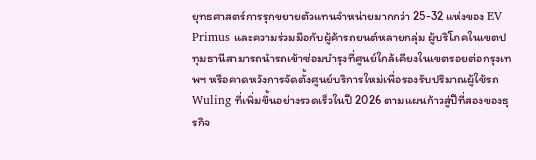ยุทธศาสตร์การรุกขยายตัวแทนจำหน่ายมากกว่า 25-32 แห่งของ EV Primus และความร่วมมือกับผู้ค้ารถยนต์หลายกลุ่ม ผู้บริโภคในเขตปทุมธานีสามารถนำรถเข้าซ่อมบำรุงที่ศูนย์ใกล้เคียงในเขตรอยต่อกรุงเทพฯ หรือคาดหวังการจัดตั้งศูนย์บริการใหม่เพื่อรองรับปริมาณผู้ใช้รถ Wuling ที่เพิ่มขึ้นอย่างรวดเร็วในปี 2026 ตามแผนก้าวสู่ปีที่สองของธุรกิจ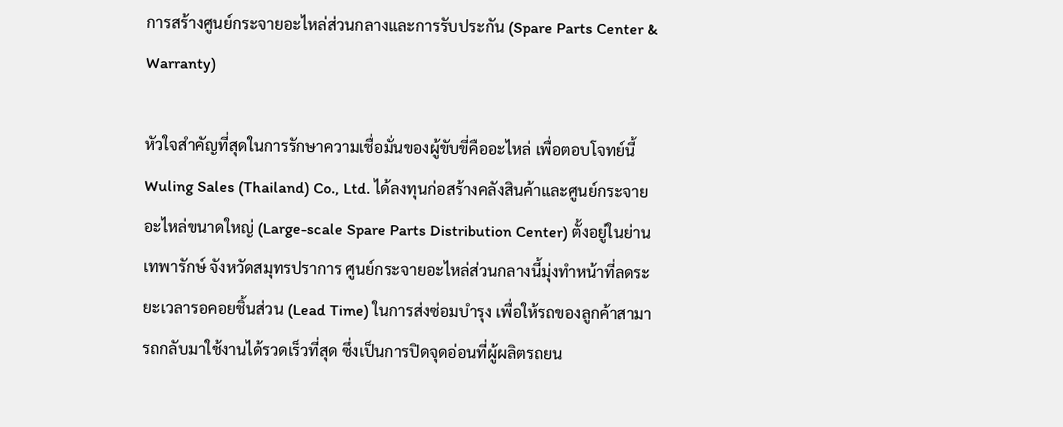การสร้างศูนย์กระจายอะไหล่ส่วนกลางและการรับประกัน (Spare Parts Center & Warranty)

หัวใจสำคัญที่สุดในการรักษาความเชื่อมั่นของผู้ขับขี่คืออะไหล่ เพื่อตอบโจทย์นี้ Wuling Sales (Thailand) Co., Ltd. ได้ลงทุนก่อสร้างคลังสินค้าและศูนย์กระจายอะไหล่ขนาดใหญ่ (Large-scale Spare Parts Distribution Center) ตั้งอยู่ในย่านเทพารักษ์ จังหวัดสมุทรปราการ ศูนย์กระจายอะไหล่ส่วนกลางนี้มุ่งทำหน้าที่ลดระยะเวลารอคอยชิ้นส่วน (Lead Time) ในการส่งซ่อมบำรุง เพื่อให้รถของลูกค้าสามารถกลับมาใช้งานได้รวดเร็วที่สุด ซึ่งเป็นการปิดจุดอ่อนที่ผู้ผลิตรถยน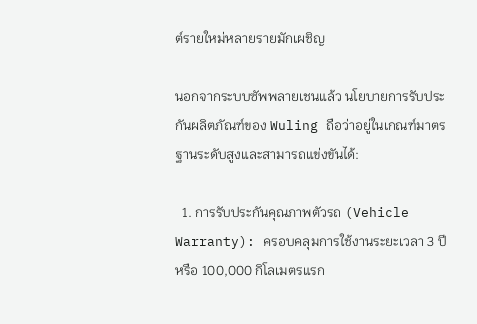ต์รายใหม่หลายรายมักเผชิญ

นอกจากระบบซัพพลายเชนแล้ว นโยบายการรับประกันผลิตภัณฑ์ของ Wuling ถือว่าอยู่ในเกณฑ์มาตรฐานระดับสูงและสามารถแข่งขันได้:

  1. การรับประกันคุณภาพตัวรถ (Vehicle Warranty): ครอบคลุมการใช้งานระยะเวลา 3 ปี หรือ 100,000 กิโลเมตรแรก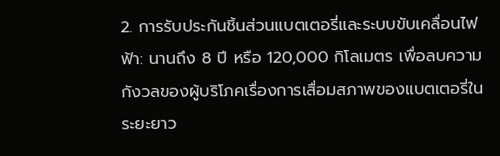2. การรับประกันชิ้นส่วนแบตเตอรี่และระบบขับเคลื่อนไฟฟ้า: นานถึง 8 ปี หรือ 120,000 กิโลเมตร เพื่อลบความกังวลของผู้บริโภคเรื่องการเสื่อมสภาพของแบตเตอรี่ในระยะยาว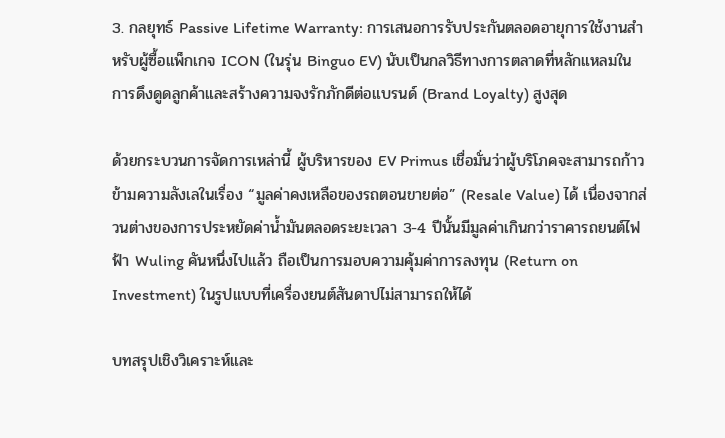3. กลยุทธ์ Passive Lifetime Warranty: การเสนอการรับประกันตลอดอายุการใช้งานสำหรับผู้ซื้อแพ็กเกจ ICON (ในรุ่น Binguo EV) นับเป็นกลวิธีทางการตลาดที่หลักแหลมในการดึงดูดลูกค้าและสร้างความจงรักภักดีต่อแบรนด์ (Brand Loyalty) สูงสุด

ด้วยกระบวนการจัดการเหล่านี้ ผู้บริหารของ EV Primus เชื่อมั่นว่าผู้บริโภคจะสามารถก้าวข้ามความลังเลในเรื่อง “มูลค่าคงเหลือของรถตอนขายต่อ” (Resale Value) ได้ เนื่องจากส่วนต่างของการประหยัดค่าน้ำมันตลอดระยะเวลา 3-4 ปีนั้นมีมูลค่าเกินกว่าราคารถยนต์ไฟฟ้า Wuling คันหนึ่งไปแล้ว ถือเป็นการมอบความคุ้มค่าการลงทุน (Return on Investment) ในรูปแบบที่เครื่องยนต์สันดาปไม่สามารถให้ได้

บทสรุปเชิงวิเคราะห์และ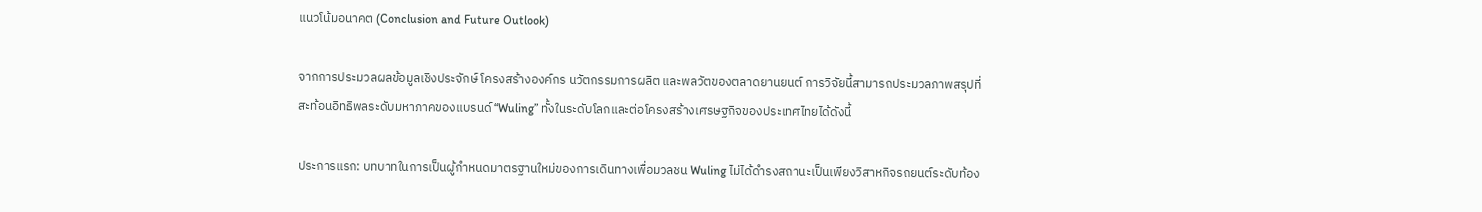แนวโน้มอนาคต (Conclusion and Future Outlook)

จากการประมวลผลข้อมูลเชิงประจักษ์ โครงสร้างองค์กร นวัตกรรมการผลิต และพลวัตของตลาดยานยนต์ การวิจัยนี้สามารถประมวลภาพสรุปที่สะท้อนอิทธิพลระดับมหาภาคของแบรนด์ “Wuling” ทั้งในระดับโลกและต่อโครงสร้างเศรษฐกิจของประเทศไทยได้ดังนี้

ประการแรก: บทบาทในการเป็นผู้กำหนดมาตรฐานใหม่ของการเดินทางเพื่อมวลชน Wuling ไม่ได้ดำรงสถานะเป็นเพียงวิสาหกิจรถยนต์ระดับท้อง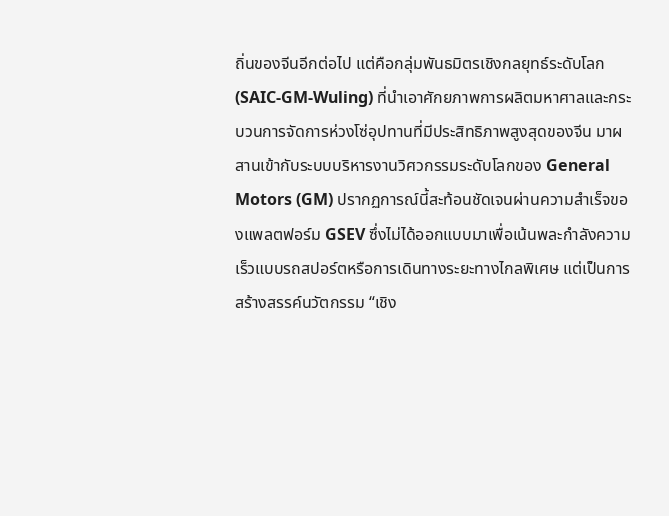ถิ่นของจีนอีกต่อไป แต่คือกลุ่มพันธมิตรเชิงกลยุทธ์ระดับโลก (SAIC-GM-Wuling) ที่นำเอาศักยภาพการผลิตมหาศาลและกระบวนการจัดการห่วงโซ่อุปทานที่มีประสิทธิภาพสูงสุดของจีน มาผสานเข้ากับระบบบริหารงานวิศวกรรมระดับโลกของ General Motors (GM) ปรากฏการณ์นี้สะท้อนชัดเจนผ่านความสำเร็จของแพลตฟอร์ม GSEV ซึ่งไม่ได้ออกแบบมาเพื่อเน้นพละกำลังความเร็วแบบรถสปอร์ตหรือการเดินทางระยะทางไกลพิเศษ แต่เป็นการสร้างสรรค์นวัตกรรม “เชิง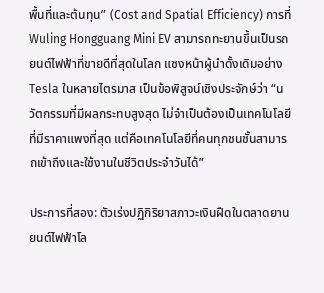พื้นที่และต้นทุน” (Cost and Spatial Efficiency) การที่ Wuling Hongguang Mini EV สามารถทะยานขึ้นเป็นรถยนต์ไฟฟ้าที่ขายดีที่สุดในโลก แซงหน้าผู้นำดั้งเดิมอย่าง Tesla ในหลายไตรมาส เป็นข้อพิสูจน์เชิงประจักษ์ว่า “นวัตกรรมที่มีผลกระทบสูงสุด ไม่จำเป็นต้องเป็นเทคโนโลยีที่มีราคาแพงที่สุด แต่คือเทคโนโลยีที่คนทุกชนชั้นสามารถเข้าถึงและใช้งานในชีวิตประจำวันได้”

ประการที่สอง: ตัวเร่งปฏิกิริยาสภาวะเงินฝืดในตลาดยานยนต์ไฟฟ้าโล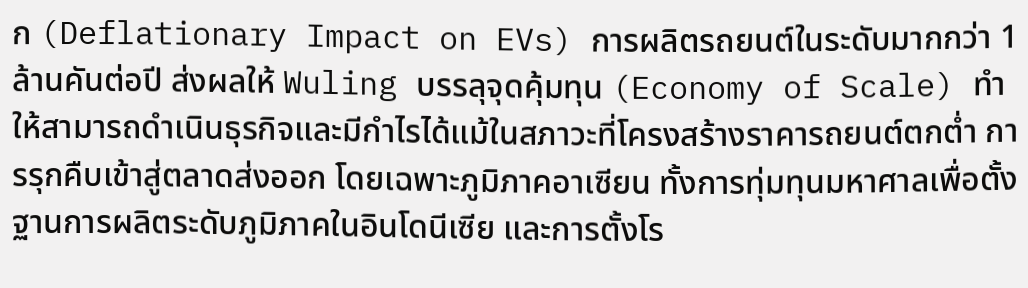ก (Deflationary Impact on EVs) การผลิตรถยนต์ในระดับมากกว่า 1 ล้านคันต่อปี ส่งผลให้ Wuling บรรลุจุดคุ้มทุน (Economy of Scale) ทำให้สามารถดำเนินธุรกิจและมีกำไรได้แม้ในสภาวะที่โครงสร้างราคารถยนต์ตกต่ำ การรุกคืบเข้าสู่ตลาดส่งออก โดยเฉพาะภูมิภาคอาเซียน ทั้งการทุ่มทุนมหาศาลเพื่อตั้งฐานการผลิตระดับภูมิภาคในอินโดนีเซีย และการตั้งโร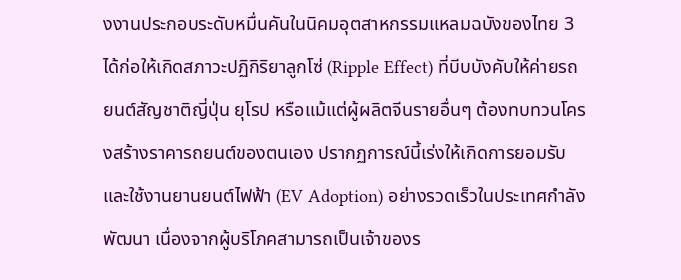งงานประกอบระดับหมื่นคันในนิคมอุตสาหกรรมแหลมฉบังของไทย 3 ได้ก่อให้เกิดสภาวะปฏิกิริยาลูกโซ่ (Ripple Effect) ที่บีบบังคับให้ค่ายรถยนต์สัญชาติญี่ปุ่น ยุโรป หรือแม้แต่ผู้ผลิตจีนรายอื่นๆ ต้องทบทวนโครงสร้างราคารถยนต์ของตนเอง ปรากฏการณ์นี้เร่งให้เกิดการยอมรับและใช้งานยานยนต์ไฟฟ้า (EV Adoption) อย่างรวดเร็วในประเทศกำลังพัฒนา เนื่องจากผู้บริโภคสามารถเป็นเจ้าของร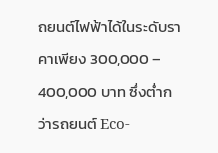ถยนต์ไฟฟ้าได้ในระดับราคาเพียง 300,000 – 400,000 บาท ซึ่งต่ำกว่ารถยนต์ Eco-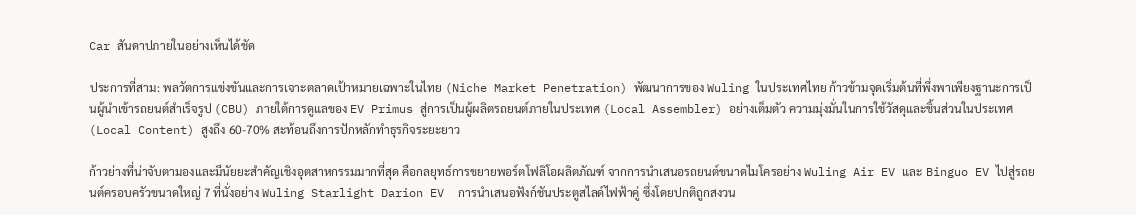Car สันดาปภายในอย่างเห็นได้ชัด

ประการที่สาม: พลวัตการแข่งขันและการเจาะตลาดเป้าหมายเฉพาะในไทย (Niche Market Penetration) พัฒนาการของ Wuling ในประเทศไทย ก้าวข้ามจุดเริ่มต้นที่พึ่งพาเพียงฐานะการเป็นผู้นำเข้ารถยนต์สำเร็จรูป (CBU) ภายใต้การดูแลของ EV Primus สู่การเป็นผู้ผลิตรถยนต์ภายในประเทศ (Local Assembler) อย่างเต็มตัว ความมุ่งมั่นในการใช้วัสดุและชิ้นส่วนในประเทศ (Local Content) สูงถึง 60-70% สะท้อนถึงการปักหลักทำธุรกิจระยะยาว

ก้าวย่างที่น่าจับตามองและมีนัยยะสำคัญเชิงอุตสาหกรรมมากที่สุด คือกลยุทธ์การขยายพอร์ตโฟลิโอผลิตภัณฑ์ จากการนำเสนอรถยนต์ขนาดไมโครอย่าง Wuling Air EV และ Binguo EV ไปสู่รถยนต์ครอบครัวขนาดใหญ่ 7 ที่นั่งอย่าง Wuling Starlight Darion EV  การนำเสนอฟังก์ชันประตูสไลด์ไฟฟ้าคู่ ซึ่งโดยปกติถูกสงวน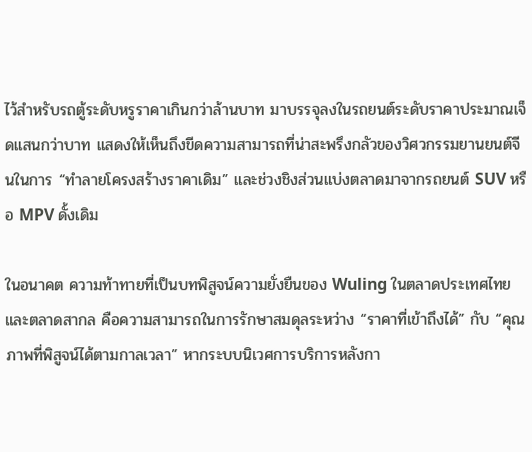ไว้สำหรับรถตู้ระดับหรูราคาเกินกว่าล้านบาท มาบรรจุลงในรถยนต์ระดับราคาประมาณเจ็ดแสนกว่าบาท แสดงให้เห็นถึงขีดความสามารถที่น่าสะพรึงกลัวของวิศวกรรมยานยนต์จีนในการ “ทำลายโครงสร้างราคาเดิม” และช่วงชิงส่วนแบ่งตลาดมาจากรถยนต์ SUV หรือ MPV ดั้งเดิม

ในอนาคต ความท้าทายที่เป็นบทพิสูจน์ความยั่งยืนของ Wuling ในตลาดประเทศไทยและตลาดสากล คือความสามารถในการรักษาสมดุลระหว่าง “ราคาที่เข้าถึงได้” กับ “คุณภาพที่พิสูจน์ได้ตามกาลเวลา” หากระบบนิเวศการบริการหลังกา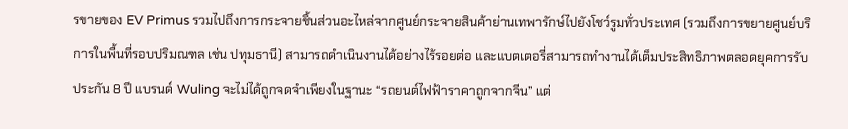รขายของ EV Primus รวมไปถึงการกระจายชิ้นส่วนอะไหล่จากศูนย์กระจายสินค้าย่านเทพารักษ์ไปยังโชว์รูมทั่วประเทศ (รวมถึงการขยายศูนย์บริการในพื้นที่รอบปริมณฑล เช่น ปทุมธานี) สามารถดำเนินงานได้อย่างไร้รอยต่อ และแบตเตอรี่สามารถทำงานได้เต็มประสิทธิภาพตลอดยุคการรับประกัน 8 ปี แบรนด์ Wuling จะไม่ได้ถูกจดจำเพียงในฐานะ “รถยนต์ไฟฟ้าราคาถูกจากจีน” แต่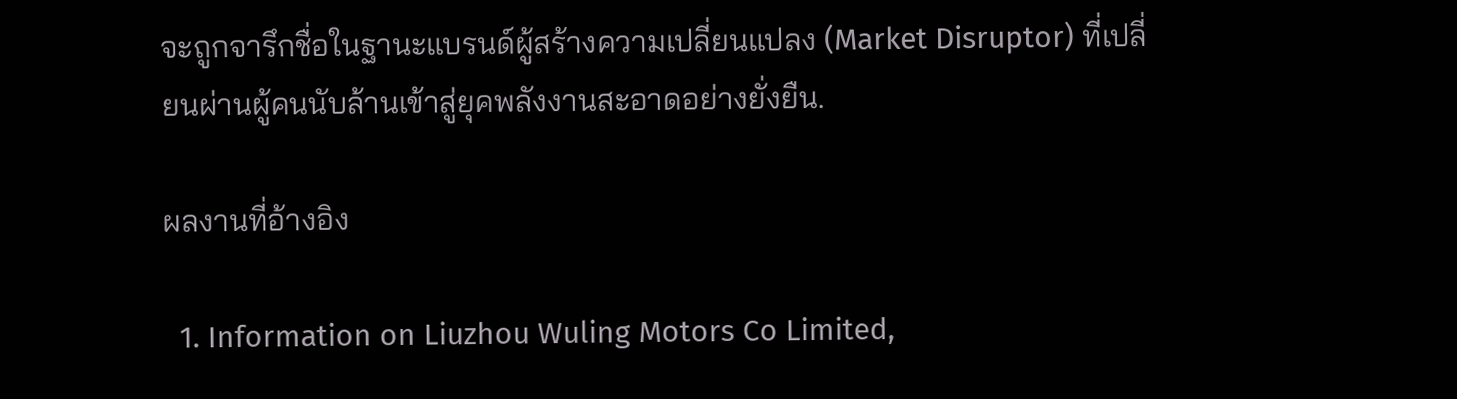จะถูกจารึกชื่อในฐานะแบรนด์ผู้สร้างความเปลี่ยนแปลง (Market Disruptor) ที่เปลี่ยนผ่านผู้คนนับล้านเข้าสู่ยุคพลังงานสะอาดอย่างยั่งยืน.

ผลงานที่อ้างอิง

  1. Information on Liuzhou Wuling Motors Co Limited,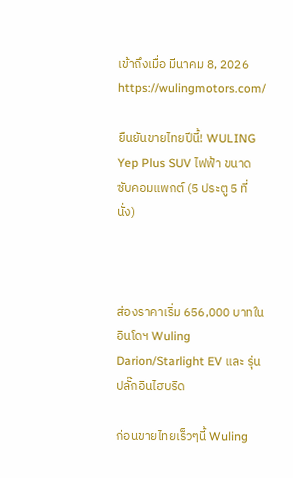เข้าถึงเมื่อ มีนาคม 8, 2026 https://wulingmotors.com/

ยืนยันขายไทยปีนี้! WULING Yep Plus SUV ไฟฟ้า ขนาดซับคอมแพกต์ (5 ประตู 5 ที่นั่ง)



ส่องราคาเริ่ม 656,000 บาทในอินโดฯ Wuling Darion/Starlight EV และ รุ่นปลั๊กอินไฮบริด

ก่อนขายไทยเร็วๆนี้ Wuling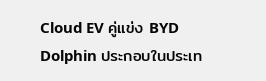Cloud EV คู่แข่ง BYD Dolphin ประกอบในประเท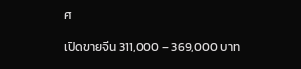ศ

เปิดขายจีน 311,000 – 369,000 บาท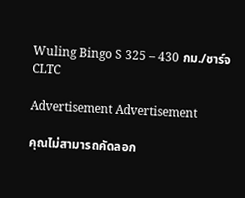Wuling Bingo S 325 – 430 กม./ชาร์จ CLTC

Advertisement Advertisement

คุณไม่สามารถคัดลอก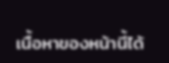เนื้อหาของหน้านี้ได้